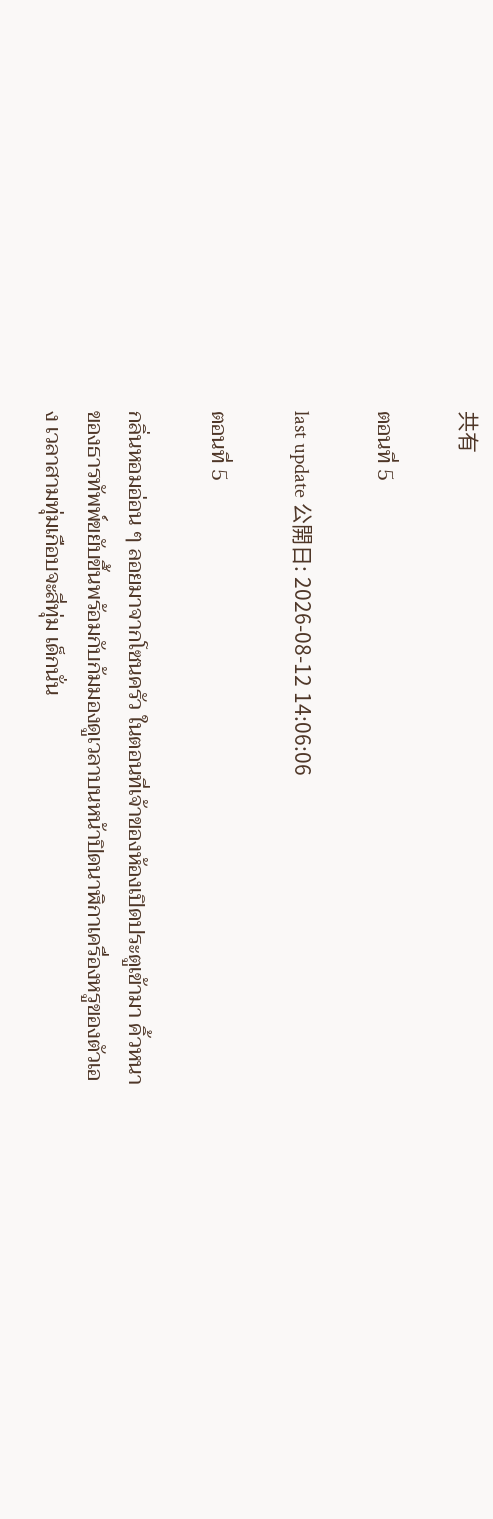共有

ตอนที่ 5

last update 公開日: 2026-08-12 14:06:06

ตอนที่ 5

กลิ่นหอมอ่อน ๆ ลอยมาจากโซนครัว ในตอนที่เจ้าของห้องเปิดประตูเข้ามา คิ้วหนาของธารทัพพ์ขยับขึ้นพร้อมกับก้มมองดูเวลาบนหน้าปิดนาฬิกาเครื่องหรูของตัวเอง เวลาสามทุ่มเกือบจะสี่ทุ่ม เด็กนั่น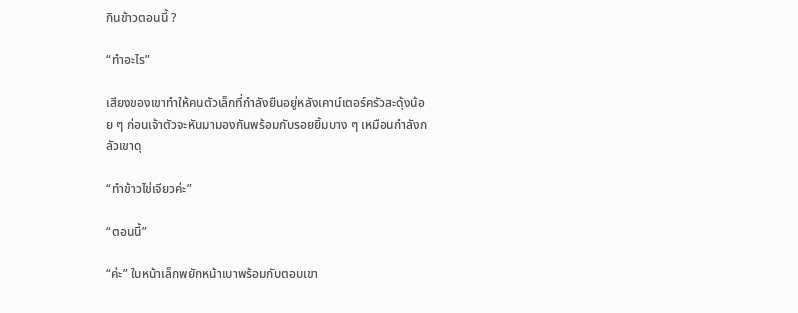กินข้าวตอนนี้ ?

“ทำอะไร”

เสียงของเขาทำให้คนตัวเล็กที่กำลังยืนอยู่หลังเคาน์เตอร์ครัวสะดุ้งน้อย ๆ ก่อนเจ้าตัวจะหันมามองกันพร้อมกับรอยยิ้มบาง ๆ เหมือนกำลังกลัวเขาดุ

“ทำข้าวไข่เจียวค่ะ”

“ตอนนี้”

“ค่ะ” ใบหน้าเล็กพยักหน้าเบาพร้อมกับตอบเขา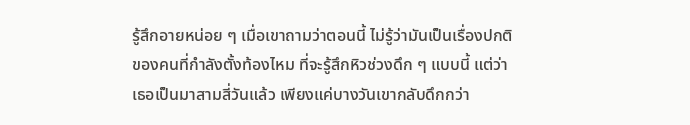รู้สึกอายหน่อย ๆ เมื่อเขาถามว่าตอนนี้ ไม่รู้ว่ามันเป็นเรื่องปกติของคนที่กำลังตั้งท้องไหม ที่จะรู้สึกหิวช่วงดึก ๆ แบบนี้ แต่ว่าเธอเป็นมาสามสี่วันแล้ว เพียงแค่บางวันเขากลับดึกกว่า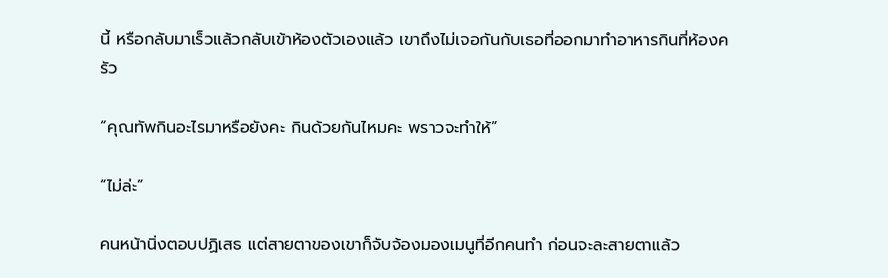นี้ หรือกลับมาเร็วแล้วกลับเข้าห้องตัวเองแล้ว เขาถึงไม่เจอกันกับเธอที่ออกมาทำอาหารกินที่ห้องครัว

“คุณทัพกินอะไรมาหรือยังคะ กินด้วยกันไหมคะ พราวจะทำให้”

“ไม่ล่ะ”

คนหน้านิ่งตอบปฏิเสธ แต่สายตาของเขาก็จับจ้องมองเมนูที่อีกคนทำ ก่อนจะละสายตาแล้ว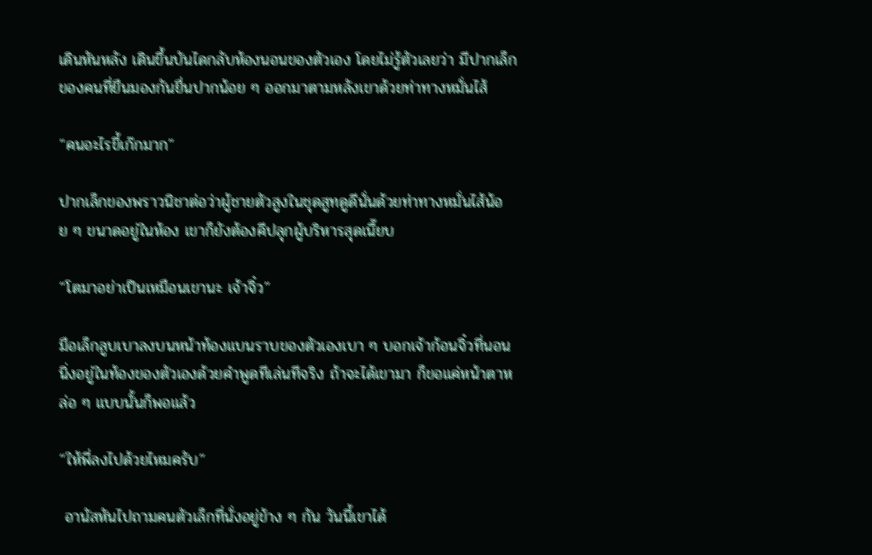เดินหันหลัง เดินขึ้นบันไดกลับห้องนอนของตัวเอง โดยไม่รู้ตัวเลยว่า มีปากเล็กของคนที่ยืนมองกันยื่นปากน้อย ๆ ออกมาตามหลังเขาด้วยท่าทางหมั่นไส้

“คนอะไรขี้เก๊กมาก”

ปากเล็กของพราวนิชาต่อว่าผู้ชายตัวสูงในชุดสูทดูดีนั่นด้วยท่าทางหมั่นไส้น้อย ๆ ขนาดอยู่ในห้อง เขาก็ยังต้องคีปลุกผู้บริหารสุดเนี๊ยบ

“โตมาอย่าเป็นเหมือนเขานะ เจ้าจิ๋ว”

มือเล็กลูบเบาลงบนหน้าท้องแบนราบของตัวเองเบา ๆ บอกเจ้าก้อนจิ๋วที่นอนนิ่งอยู่ในท้องของตัวเองด้วยคำพูดทีเล่นทีจริง ถ้าจะได้เขามา ก็ขอแค่หน้าตาหล่อ ๆ แบบนั้นก็พอแล้ว

“ให้พี่ลงไปด้วยไหมครับ”

 อานัสหันไปถามคนตัวเล็กที่นั่งอยู่ข้าง ๆ กัน วันนี้เขาได้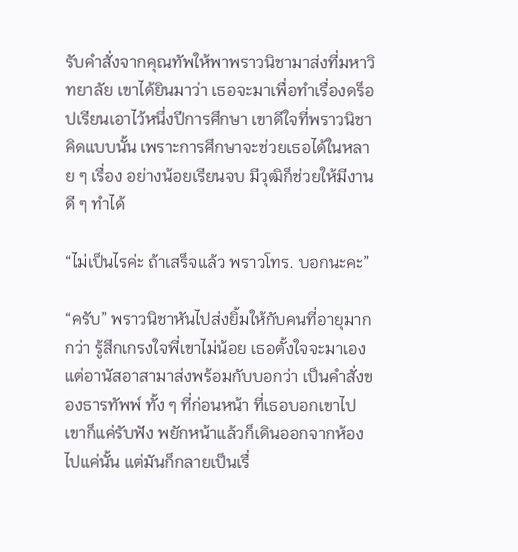รับคำสั่งจากคุณทัพให้พาพราวนิชามาส่งที่มหาวิทยาลัย เขาได้ยินมาว่า เธอจะมาเพื่อทำเรื่องดร็อปเรียนเอาไว้หนึ่งปีการศึกษา เขาดีใจที่พราวนิชาคิดแบบนั้น เพราะการศึกษาจะช่วยเธอได้ในหลาย ๆ เรื่อง อย่างน้อยเรียนจบ มีวุฒิก็ช่วยให้มีงานดี ๆ ทำได้

“ไม่เป็นไรค่ะ ถ้าเสร็จแล้ว พราวโทร. บอกนะคะ”

“ครับ” พราวนิชาหันไปส่งยิ้มให้กับคนที่อายุมากกว่า รู้สึกเกรงใจพี่เขาไม่น้อย เธอตั้งใจจะมาเองแต่อานัสอาสามาส่งพร้อมกับบอกว่า เป็นคำสั่งของธารทัพพ์ ทั้ง ๆ ที่ก่อนหน้า ที่เธอบอกเขาไป เขาก็แค่รับฟัง พยักหน้าแล้วก็เดินออกจากห้องไปแค่นั้น แต่มันก็กลายเป็นเรื่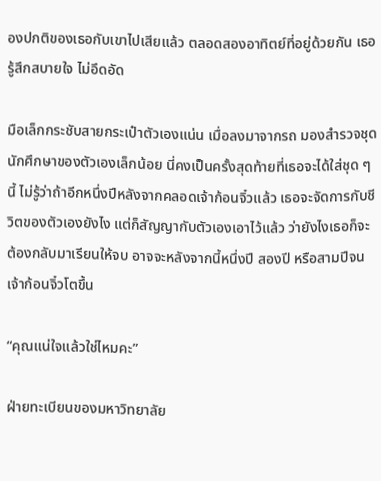องปกติของเธอกับเขาไปเสียแล้ว ตลอดสองอาทิตย์ที่อยู่ด้วยกัน เธอรู้สึกสบายใจ ไม่อึดอัด

มือเล็กกระชับสายกระเป๋าตัวเองแน่น เมื่อลงมาจากรถ มองสำรวจชุดนักศึกษาของตัวเองเล็กน้อย นี่คงเป็นครั้งสุดท้ายที่เธอจะได้ใส่ชุด ๆ นี้ ไม่รู้ว่าถ้าอีกหนึ่งปีหลังจากคลอดเจ้าก้อนจิ๋วแล้ว เธอจะจัดการกับชีวิตของตัวเองยังไง แต่ก็สัญญากับตัวเองเอาไว้แล้ว ว่ายังไงเธอก็จะต้องกลับมาเรียนให้จบ อาจจะหลังจากนี้หนึ่งปี สองปี หรือสามปีจนเจ้าก้อนจิ๋วโตขึ้น

“คุณแน่ใจแล้วใช่ไหมคะ”

ฝ่ายทะเบียนของมหาวิทยาลัย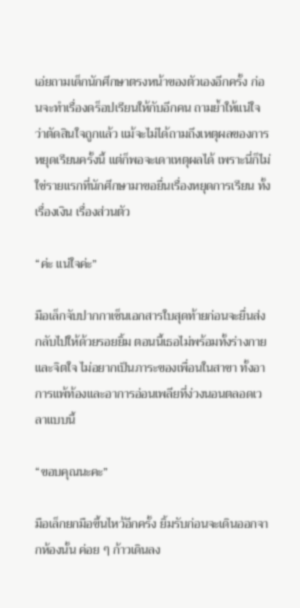เอ่ยถามเด็กนักศึกษาตรงหน้าของตัวเองอีกครั้ง ก่อนจะทำเรื่องดร็อปเรียนให้กับอีกคน ถามย้ำให้แน่ใจว่าตัดสินใจถูกแล้ว แม้จะไม่ได้ถามถึงเหตุผลของการหยุดเรียนครั้งนี้ แต่ก็พอจะเดาเหตุผลได้ เพราะนี่ก็ไม่ใช่รายแรกที่นักศึกษามาขอยื่นเรื่องหยุดการเรียน ทั้งเรื่องเงิน เรื่องส่วนตัว

“ค่ะ แน่ใจค่ะ”

มือเล็กจับปากกาเซ็นเอกสารใบสุดท้ายก่อนจะยื่นส่งกลับไปให้ด้วยรอยยิ้ม ตอนนี้เธอไม่พร้อมทั้งร่างกายและจิตใจ ไม่อยากเป็นภาระของเพื่อนในสาขา ทั้งอาการแพ้ท้องและอาการอ่อนเพลียที่ง่วงนอนตลอดเวลาแบบนี้

“ขอบคุณนะคะ”

มือเล็กยกมือขึ้นไหว้อีกครั้ง ยิ้มรับก่อนจะเดินออกจากห้องนั้น ค่อย ๆ ก้าวเดินลง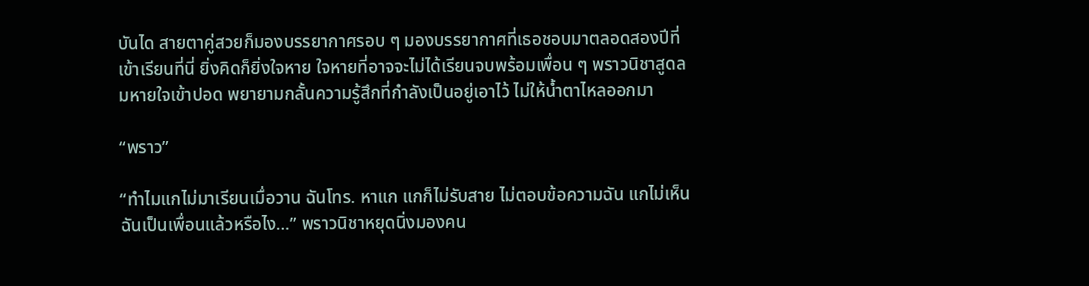บันได สายตาคู่สวยก็มองบรรยากาศรอบ ๆ มองบรรยากาศที่เธอชอบมาตลอดสองปีที่เข้าเรียนที่นี่ ยิ่งคิดก็ยิ่งใจหาย ใจหายที่อาจจะไม่ได้เรียนจบพร้อมเพื่อน ๆ พราวนิชาสูดลมหายใจเข้าปอด พยายามกลั้นความรู้สึกที่กำลังเป็นอยู่เอาไว้ ไม่ให้น้ำตาไหลออกมา

“พราว”

“ทำไมแกไม่มาเรียนเมื่อวาน ฉันโทร. หาแก แกก็ไม่รับสาย ไม่ตอบข้อความฉัน แกไม่เห็นฉันเป็นเพื่อนแล้วหรือไง…” พราวนิชาหยุดนิ่งมองคน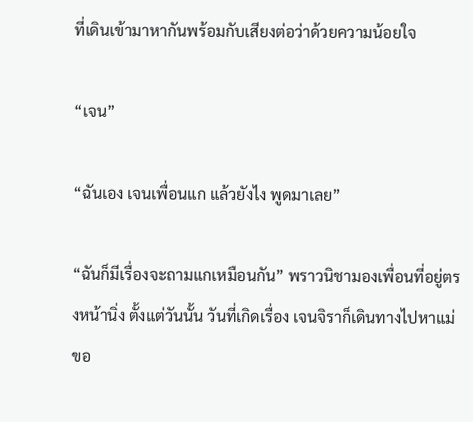ที่เดินเข้ามาหากันพร้อมกับเสียงต่อว่าด้วยความน้อยใจ

“เจน”

“ฉันเอง เจนเพื่อนแก แล้วยังไง พูดมาเลย”

“ฉันก็มีเรื่องจะถามแกเหมือนกัน” พราวนิชามองเพื่อนที่อยู่ตรงหน้านิ่ง ตั้งแต่วันนั้น วันที่เกิดเรื่อง เจนจิราก็เดินทางไปหาแม่ขอ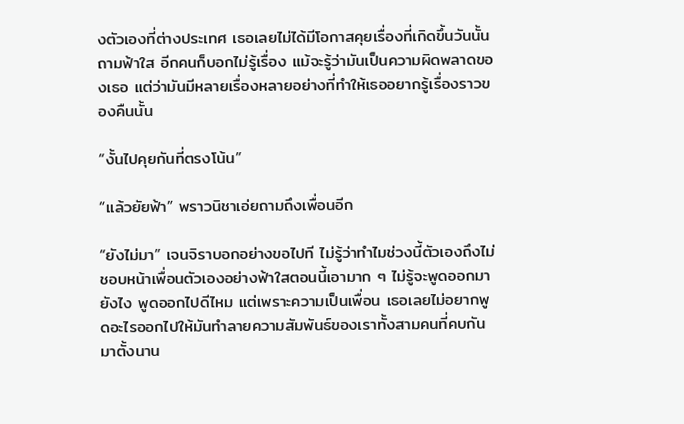งตัวเองที่ต่างประเทศ เธอเลยไม่ได้มีโอกาสคุยเรื่องที่เกิดขึ้นวันนั้น ถามฟ้าใส อีกคนก็บอกไม่รู้เรื่อง แม้จะรู้ว่ามันเป็นความผิดพลาดของเธอ แต่ว่ามันมีหลายเรื่องหลายอย่างที่ทำให้เธออยากรู้เรื่องราวของคืนนั้น

“งั้นไปคุยกันที่ตรงโน้น”

“แล้วยัยฟ้า” พราวนิชาเอ่ยถามถึงเพื่อนอีก

“ยังไม่มา” เจนจิราบอกอย่างขอไปที ไม่รู้ว่าทำไมช่วงนี้ตัวเองถึงไม่ชอบหน้าเพื่อนตัวเองอย่างฟ้าใสตอนนี้เอามาก ๆ ไม่รู้จะพูดออกมายังไง พูดออกไปดีไหม แต่เพราะความเป็นเพื่อน เธอเลยไม่อยากพูดอะไรออกไปให้มันทำลายความสัมพันธ์ของเราทั้งสามคนที่คบกันมาตั้งนาน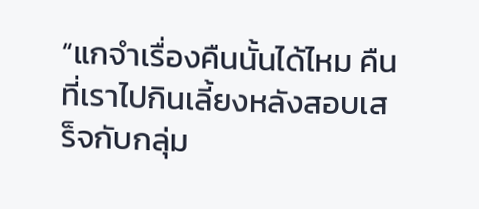“แกจำเรื่องคืนนั้นได้ไหม คืนที่เราไปกินเลี้ยงหลังสอบเสร็จกับกลุ่ม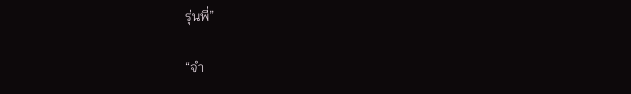รุ่นพี่”

“จำ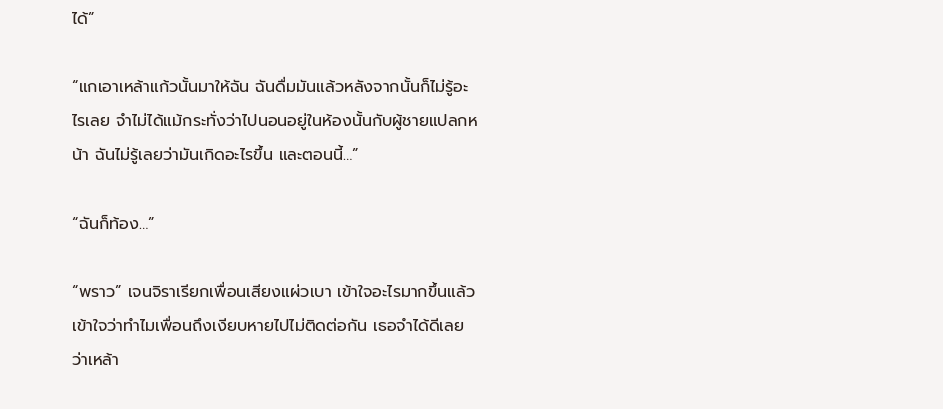ได้”

“แกเอาเหล้าแก้วนั้นมาให้ฉัน ฉันดื่มมันแล้วหลังจากนั้นก็ไม่รู้อะไรเลย จำไม่ได้แม้กระทั่งว่าไปนอนอยู่ในห้องนั้นกับผู้ชายแปลกหน้า ฉันไม่รู้เลยว่ามันเกิดอะไรขึ้น และตอนนี้…”

“ฉันก็ท้อง…”

“พราว” เจนจิราเรียกเพื่อนเสียงแผ่วเบา เข้าใจอะไรมากขึ้นแล้ว เข้าใจว่าทำไมเพื่อนถึงเงียบหายไปไม่ติดต่อกัน เธอจำได้ดีเลย ว่าเหล้า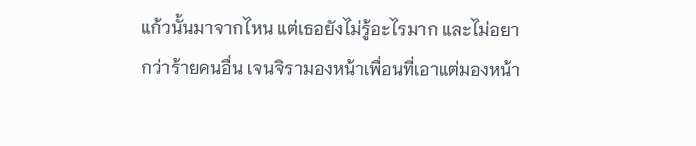แก้วนั้นมาจากไหน แต่เธอยังไม่รู้อะไรมาก และไม่อยากว่าร้ายคนอื่น เจนจิรามองหน้าเพื่อนที่เอาแต่มองหน้า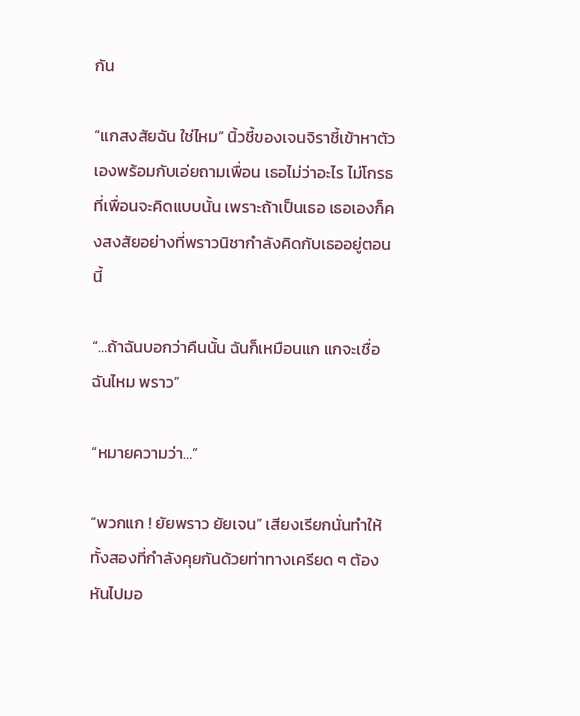กัน

“แกสงสัยฉัน ใช่ไหม” นิ้วชี้ของเจนจิราชี้เข้าหาตัวเองพร้อมกับเอ่ยถามเพื่อน เธอไม่ว่าอะไร ไม่โกรธที่เพื่อนจะคิดแบบนั้น เพราะถ้าเป็นเธอ เธอเองก็คงสงสัยอย่างที่พราวนิชากำลังคิดกับเธออยู่ตอนนี้

“…ถ้าฉันบอกว่าคืนนั้น ฉันก็เหมือนแก แกจะเชื่อฉันไหม พราว”

“หมายความว่า…”

“พวกแก ! ยัยพราว ยัยเจน” เสียงเรียกนั่นทำให้ทั้งสองที่กำลังคุยกันด้วยท่าทางเครียด ๆ ต้องหันไปมอ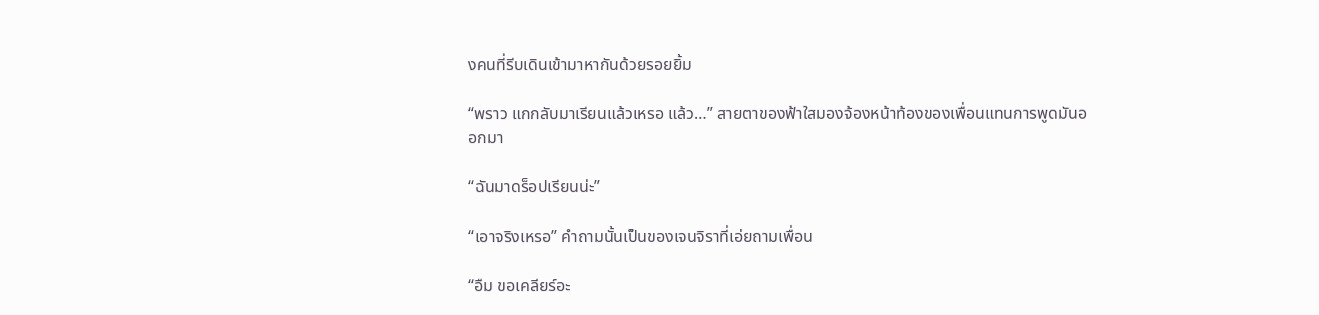งคนที่รีบเดินเข้ามาหากันด้วยรอยยิ้ม

“พราว แกกลับมาเรียนแล้วเหรอ แล้ว…” สายตาของฟ้าใสมองจ้องหน้าท้องของเพื่อนแทนการพูดมันออกมา

“ฉันมาดร็อปเรียนน่ะ”

“เอาจริงเหรอ” คำถามนั้นเป็นของเจนจิราที่เอ่ยถามเพื่อน

“อืม ขอเคลียร์อะ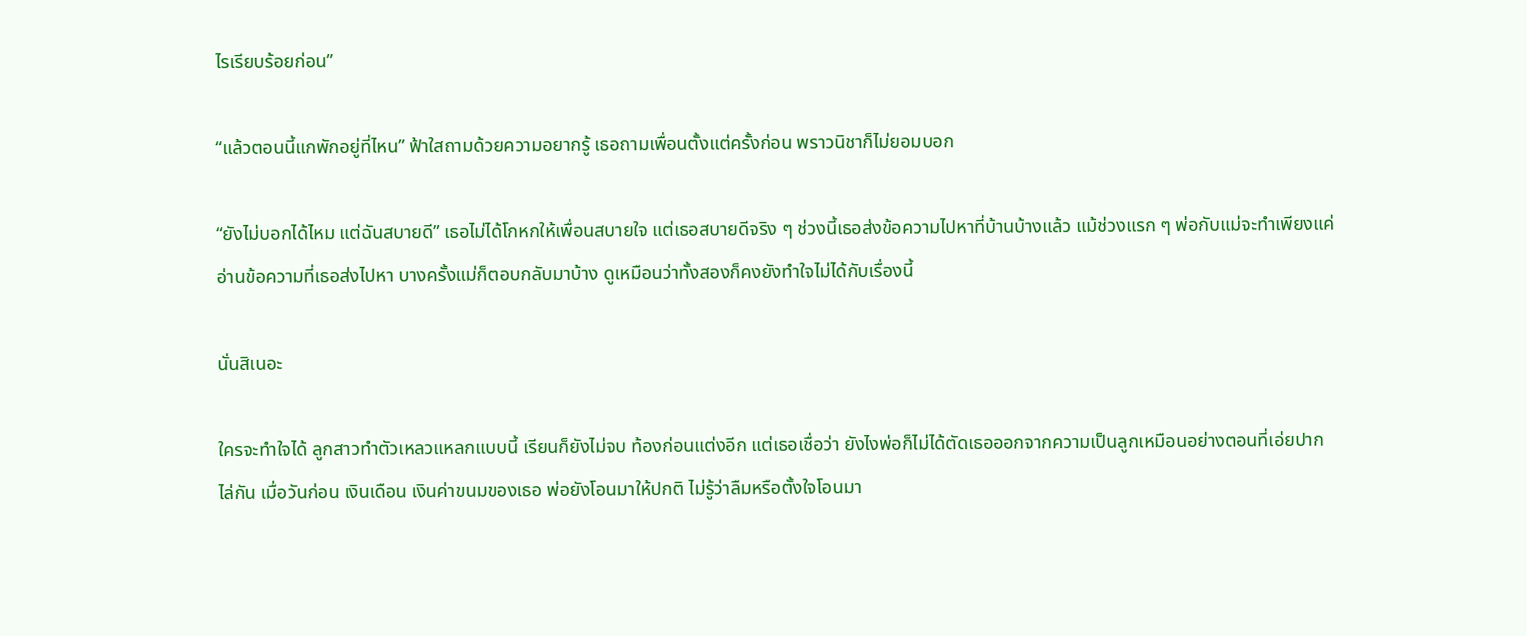ไรเรียบร้อยก่อน”

“แล้วตอนนี้แกพักอยู่ที่ไหน” ฟ้าใสถามด้วยความอยากรู้ เธอถามเพื่อนตั้งแต่ครั้งก่อน พราวนิชาก็ไม่ยอมบอก

“ยังไม่บอกได้ไหม แต่ฉันสบายดี” เธอไม่ได้โกหกให้เพื่อนสบายใจ แต่เธอสบายดีจริง ๆ ช่วงนี้เธอส่งข้อความไปหาที่บ้านบ้างแล้ว แม้ช่วงแรก ๆ พ่อกับแม่จะทำเพียงแค่อ่านข้อความที่เธอส่งไปหา บางครั้งแม่ก็ตอบกลับมาบ้าง ดูเหมือนว่าทั้งสองก็คงยังทำใจไม่ได้กับเรื่องนี้

นั่นสิเนอะ

ใครจะทำใจได้ ลูกสาวทำตัวเหลวแหลกแบบนี้ เรียนก็ยังไม่จบ ท้องก่อนแต่งอีก แต่เธอเชื่อว่า ยังไงพ่อก็ไม่ได้ตัดเธอออกจากความเป็นลูกเหมือนอย่างตอนที่เอ่ยปากไล่กัน เมื่อวันก่อน เงินเดือน เงินค่าขนมของเธอ พ่อยังโอนมาให้ปกติ ไม่รู้ว่าลืมหรือตั้งใจโอนมา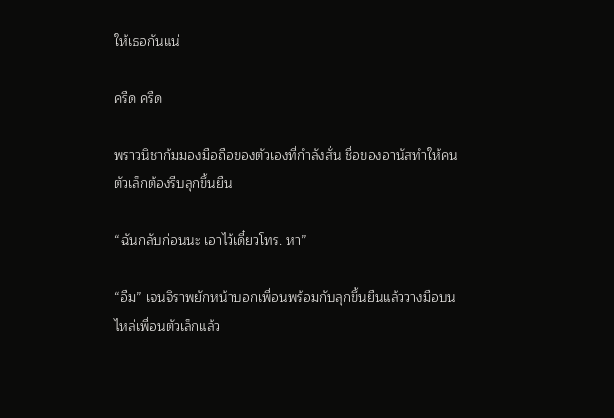ให้เธอกันแน่

ครืด ครืด

พราวนิชาก้มมองมือถือของตัวเองที่กำลังสั่น ชื่อของอานัสทำให้คนตัวเล็กต้องรีบลุกขึ้นยืน

“ฉันกลับก่อนนะ เอาไว้เดี๋ยวโทร. หา”

“อืม” เจนจิราพยักหน้าบอกเพื่อนพร้อมกับลุกขึ้นยืนแล้ววางมือบนไหล่เพื่อนตัวเล็กแล้ว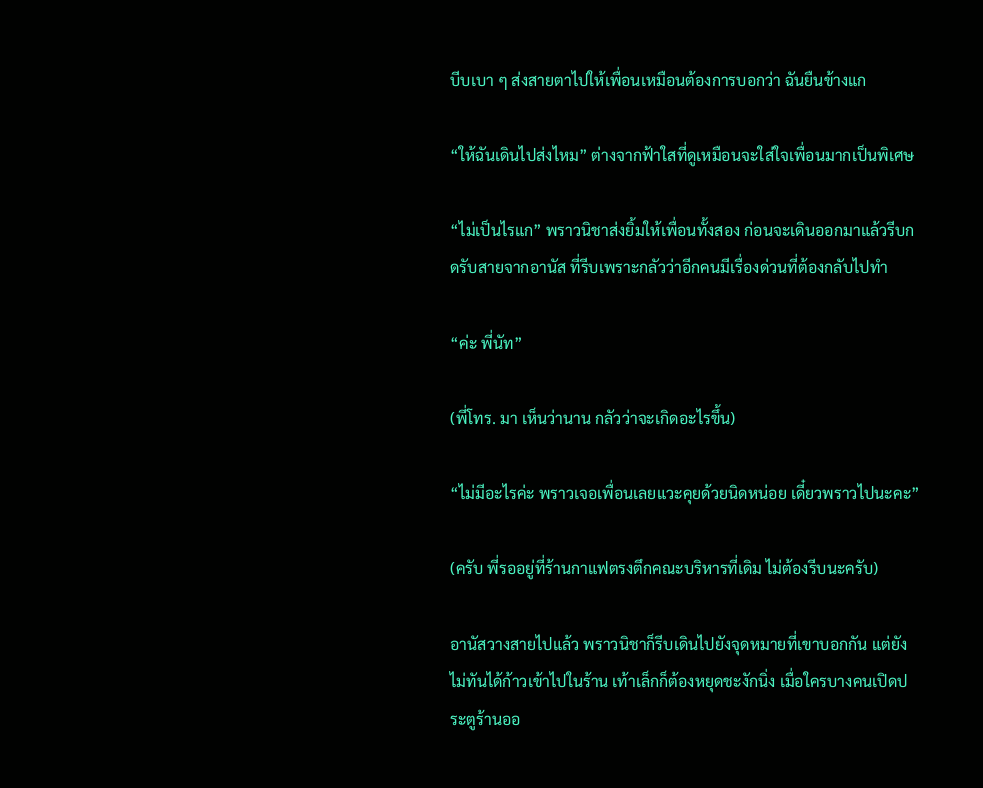บีบเบา ๆ ส่งสายตาไปให้เพื่อนเหมือนต้องการบอกว่า ฉันยืนข้างแก

“ให้ฉันเดินไปส่งไหม” ต่างจากฟ้าใสที่ดูเหมือนจะใส่ใจเพื่อนมากเป็นพิเศษ

“ไม่เป็นไรแก” พราวนิชาส่งยิ้มให้เพื่อนทั้งสอง ก่อนจะเดินออกมาแล้วรีบกดรับสายจากอานัส ที่รีบเพราะกลัวว่าอีกคนมีเรื่องด่วนที่ต้องกลับไปทำ

“ค่ะ พี่นัท”

(พี่โทร. มา เห็นว่านาน กลัวว่าจะเกิดอะไรขึ้น)

“ไม่มีอะไรค่ะ พราวเจอเพื่อนเลยแวะคุยด้วยนิดหน่อย เดี๋ยวพราวไปนะคะ”

(ครับ พี่รออยู่ที่ร้านกาแฟตรงตึกคณะบริหารที่เดิม ไม่ต้องรีบนะครับ)

อานัสวางสายไปแล้ว พราวนิชาก็รีบเดินไปยังจุดหมายที่เขาบอกกัน แต่ยังไม่ทันได้ก้าวเข้าไปในร้าน เท้าเล็กก็ต้องหยุดชะงักนิ่ง เมื่อใครบางคนเปิดประตูร้านออ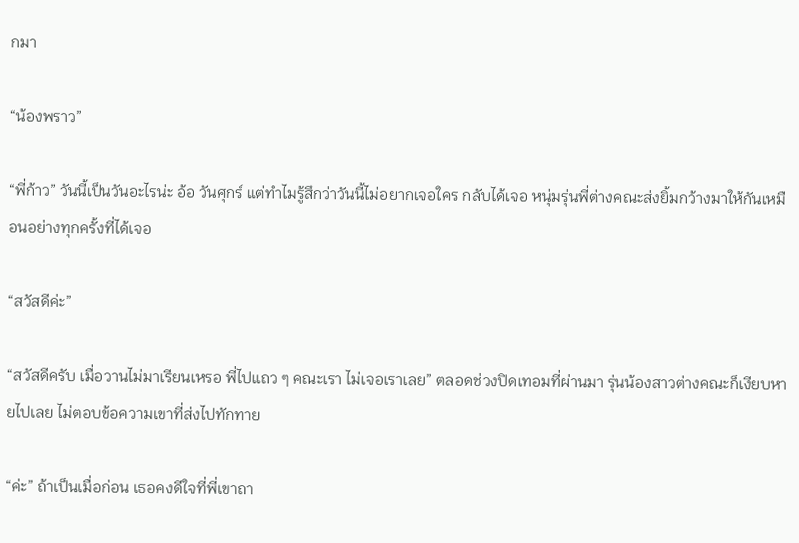กมา

“น้องพราว”

“พี่ก้าว” วันนี้เป็นวันอะไรน่ะ อ้อ วันศุกร์ แต่ทำไมรู้สึกว่าวันนี้ไม่อยากเจอใคร กลับได้เจอ หนุ่มรุ่นพี่ต่างคณะส่งยิ้มกว้างมาให้กันเหมือนอย่างทุกครั้งที่ได้เจอ

“สวัสดีค่ะ”

“สวัสดีครับ เมื่อวานไม่มาเรียนเหรอ พี่ไปแถว ๆ คณะเรา ไม่เจอเราเลย” ตลอดช่วงปิดเทอมที่ผ่านมา รุ่นน้องสาวต่างคณะก็เงียบหายไปเลย ไม่ตอบข้อความเขาที่ส่งไปทักทาย

“ค่ะ” ถ้าเป็นเมื่อก่อน เธอคงดีใจที่พี่เขาถา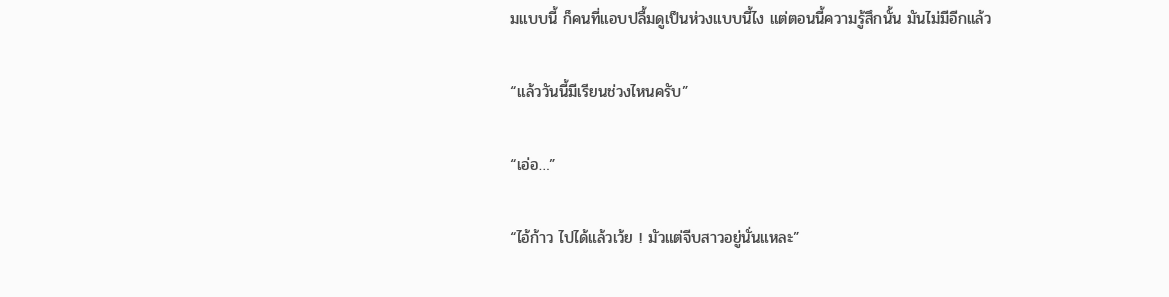มแบบนี้ ก็คนที่แอบปลื้มดูเป็นห่วงแบบนี้ไง แต่ตอนนี้ความรู้สึกนั้น มันไม่มีอีกแล้ว

“แล้ววันนี้มีเรียนช่วงไหนครับ”

“เอ่อ…”

“ไอ้ก้าว ไปได้แล้วเว้ย ! มัวแต่จีบสาวอยู่นั่นแหละ”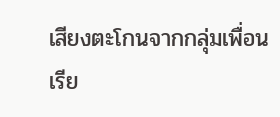เสียงตะโกนจากกลุ่มเพื่อนเรีย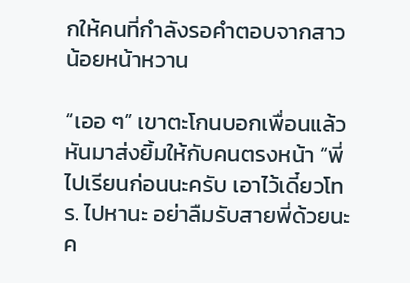กให้คนที่กำลังรอคำตอบจากสาวน้อยหน้าหวาน

“เออ ๆ” เขาตะโกนบอกเพื่อนแล้วหันมาส่งยิ้มให้กับคนตรงหน้า “พี่ไปเรียนก่อนนะครับ เอาไว้เดี๋ยวโทร. ไปหานะ อย่าลืมรับสายพี่ด้วยนะค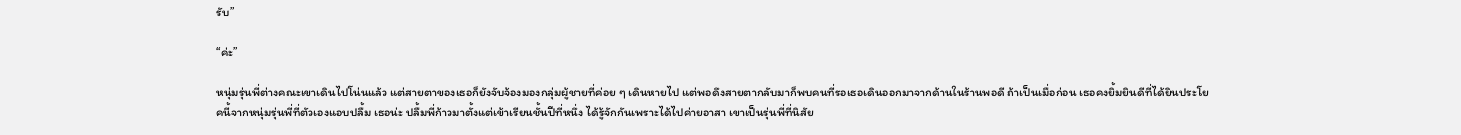รับ”

“ค่ะ”

หนุ่มรุ่นพี่ต่างคณะเขาเดินไปโน่นแล้ว แต่สายตาของเธอก็ยังจับจ้องมองกลุ่มผู้ชายที่ค่อย ๆ เดินหายไป แต่พอดึงสายตากลับมาก็พบคนที่รอเธอเดินออกมาจากด้านในร้านพอดี ถ้าเป็นเมื่อก่อน เธอคงยิ้มยินดีที่ได้ยินประโยคนี้จากหนุ่มรุ่นพี่ที่ตัวเองแอบปลื้ม เธอน่ะ ปลื้มพี่ก้าวมาตั้งแต่เข้าเรียนชั้นปีที่หนึ่ง ได้รู้จักกันเพราะได้ไปค่ายอาสา เขาเป็นรุ่นพี่ที่นิสัย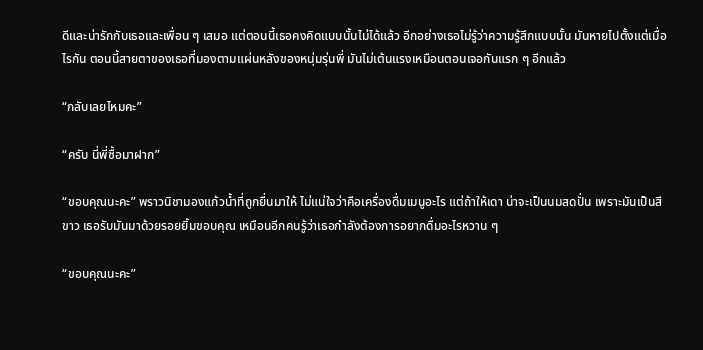ดีและน่ารักกับเธอและเพื่อน ๆ เสมอ แต่ตอนนี้เธอคงคิดแบบนั้นไม่ได้แล้ว อีกอย่างเธอไม่รู้ว่าความรู้สึกแบบนั้น มันหายไปตั้งแต่เมื่อไรกัน ตอนนี้สายตาของเธอที่มองตามแผ่นหลังของหนุ่มรุ่นพี่ มันไม่เต้นแรงเหมือนตอนเจอกันแรก ๆ อีกแล้ว

“กลับเลยไหมคะ”

“ครับ นี่พี่ซื้อมาฝาก”

“ขอบคุณนะคะ” พราวนิชามองแก้วน้ำที่ถูกยื่นมาให้ ไม่แน่ใจว่าคือเครื่องดื่มเมนูอะไร แต่ถ้าให้เดา น่าจะเป็นนมสดปั่น เพราะมันเป็นสีขาว เธอรับมันมาด้วยรอยยิ้มขอบคุณ เหมือนอีกคนรู้ว่าเธอกำลังต้องการอยากดื่มอะไรหวาน ๆ

“ขอบคุณนะคะ”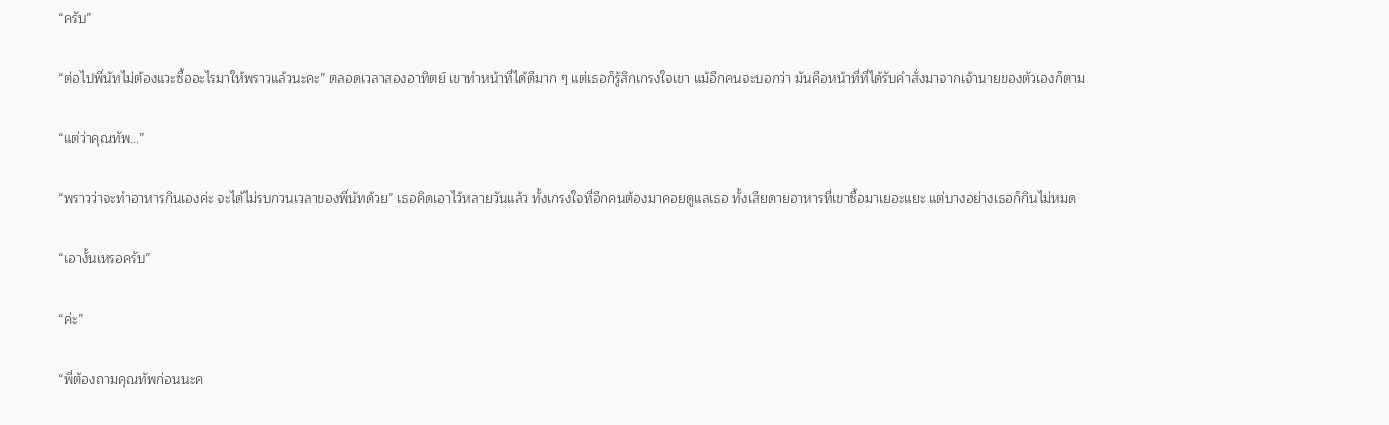“ครับ”

“ต่อไปพี่นัทไม่ต้องแวะซื้ออะไรมาให้พราวแล้วนะคะ” ตลอดเวลาสองอาทิตย์ เขาทำหน้าที่ได้ดีมาก ๆ แต่เธอก็รู้สึกเกรงใจเขา แม้อีกคนจะบอกว่า มันคือหน้าที่ที่ได้รับคำสั่งมาจากเจ้านายของตัวเองก็ตาม

“แต่ว่าคุณทัพ…”

“พราวว่าจะทำอาหารกินเองค่ะ จะได้ไม่รบกวนเวลาของพี่นัทด้วย” เธอคิดเอาไว้หลายวันแล้ว ทั้งเกรงใจที่อีกคนต้องมาคอยดูแลเธอ ทั้งเสียดายอาหารที่เขาซื้อมาเยอะแยะ แต่บางอย่างเธอก็กินไม่หมด

“เอางั้นเหรอครับ”

“ค่ะ”

“พี่ต้องถามคุณทัพก่อนนะค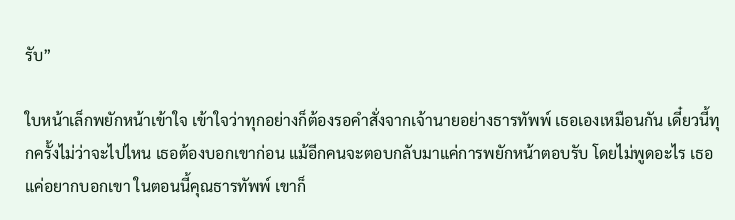รับ”

ใบหน้าเล็กพยักหน้าเข้าใจ เข้าใจว่าทุกอย่างก็ต้องรอคำสั่งจากเจ้านายอย่างธารทัพพ์ เธอเองเหมือนกัน เดี๋ยวนี้ทุกครั้งไม่ว่าจะไปไหน เธอต้องบอกเขาก่อน แม้อีกคนจะตอบกลับมาแค่การพยักหน้าตอบรับ โดยไม่พูดอะไร เธอแค่อยากบอกเขา ในตอนนี้คุณธารทัพพ์ เขาก็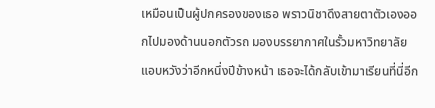เหมือนเป็นผู้ปกครองของเธอ พราวนิชาดึงสายตาตัวเองออกไปมองด้านนอกตัวรถ มองบรรยากาศในรั้วมหาวิทยาลัย แอบหวังว่าอีกหนึ่งปีข้างหน้า เธอจะได้กลับเข้ามาเรียนที่นี่อีก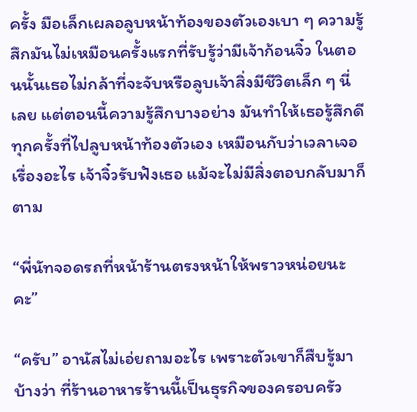ครั้ง มือเล็กเผลอลูบหน้าท้องของตัวเองเบา ๆ ความรู้สึกมันไม่เหมือนครั้งแรกที่รับรู้ว่ามีเจ้าก้อนจิ๋ว ในตอนนั้นเธอไม่กล้าที่จะจับหรือลูบเจ้าสิ่งมีชีวิตเล็ก ๆ นี่เลย แต่ตอนนี้ความรู้สึกบางอย่าง มันทำให้เธอรู้สึกดีทุกครั้งที่ไปลูบหน้าท้องตัวเอง เหมือนกับว่าเวลาเจอเรื่องอะไร เจ้าจิ๋วรับฟังเธอ แม้จะไม่มีสิ่งตอบกลับมาก็ตาม

“พี่นัทจอดรถที่หน้าร้านตรงหน้าให้พราวหน่อยนะคะ”

“ครับ” อานัสไม่เอ่ยถามอะไร เพราะตัวเขาก็สืบรู้มาบ้างว่า ที่ร้านอาหารร้านนี้เป็นธุรกิจของครอบครัว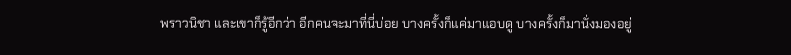พราวนิชา และเขาก็รู้อีกว่า อีกคนจะมาที่นี่บ่อย บางครั้งก็แค่มาแอบดู บางครั้งก็มานั่งมองอยู่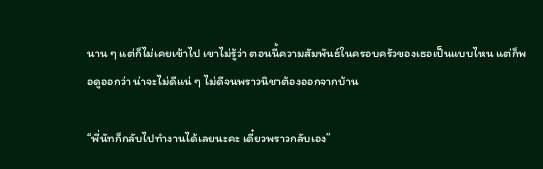นาน ๆ แต่ก็ไม่เคยเข้าไป เขาไม่รู้ว่า ตอนนี้ความสัมพันธ์ในครอบครัวของเธอเป็นแบบไหน แต่ก็พอดูออกว่า น่าจะไม่ดีแน่ ๆ ไม่ดีจนพราวนิชาต้องออกจากบ้าน

“พี่นัทก็กลับไปทำงานได้เลยนะคะ เดี๋ยวพราวกลับเอง”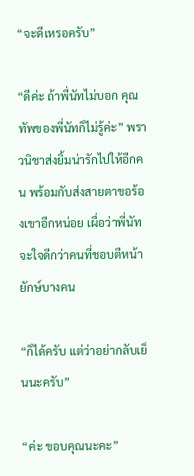“จะดีเหรอครับ”

“ดีค่ะ ถ้าพี่นัทไม่บอก คุณทัพของพี่นัทก็ไม่รู้ค่ะ” พราวนิชาส่งยิ้มน่ารักไปให้อีกคน พร้อมกับส่งสายตาขอร้องเขาอีกหน่อย เผื่อว่าพี่นัทจะใจดีกว่าคนที่ชอบตีหน้ายักษ์บางคน

“ก็ได้ครับ แต่ว่าอย่ากลับเย็นนะครับ”

“ค่ะ ขอบคุณนะคะ”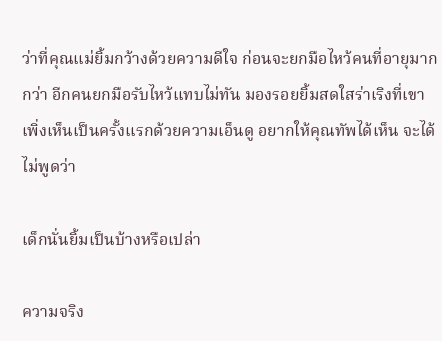ว่าที่คุณแม่ยิ้มกว้างด้วยความดีใจ ก่อนจะยกมือไหว้คนที่อายุมากกว่า อีกคนยกมือรับไหว้แทบไม่ทัน มองรอยยิ้มสดใสร่าเริงที่เขาเพิ่งเห็นเป็นครั้งแรกด้วยความเอ็นดู อยากให้คุณทัพได้เห็น จะได้ไม่พูดว่า

เด็กนั่นยิ้มเป็นบ้างหรือเปล่า

ความจริง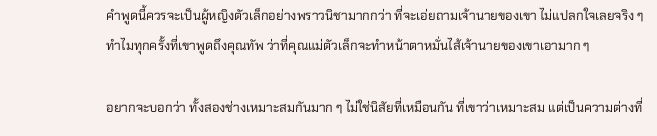คำพูดนี้ควรจะเป็นผู้หญิงตัวเล็กอย่างพราวนิชามากกว่า ที่จะเอ่ยถามเจ้านายของเขา ไม่แปลกใจเลยจริง ๆ ทำไมทุกครั้งที่เขาพูดถึงคุณทัพ ว่าที่คุณแม่ตัวเล็กจะทำหน้าตาหมั่นไส้เจ้านายของเขาเอามาก ๆ

อยากจะบอกว่า ทั้งสองช่างเหมาะสมกันมาก ๆ ไม่ใช่นิสัยที่เหมือนกัน ที่เขาว่าเหมาะสม แต่เป็นความต่างที่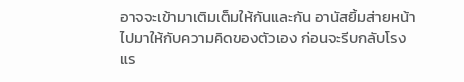อาจจะเข้ามาเติมเต็มให้กันและกัน อานัสยิ้มส่ายหน้าไปมาให้กับความคิดของตัวเอง ก่อนจะรีบกลับโรงแร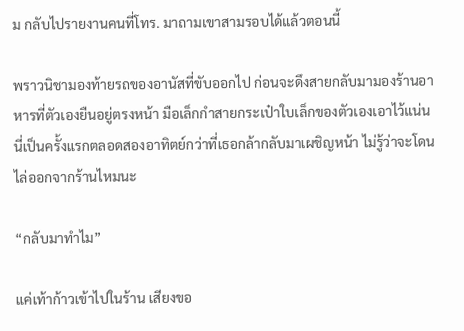ม กลับไปรายงานคนที่โทร. มาถามเขาสามรอบได้แล้วตอนนี้

พราวนิชามองท้ายรถของอานัสที่ขับออกไป ก่อนจะดึงสายกลับมามองร้านอาหารที่ตัวเองยืนอยู่ตรงหน้า มือเล็กกำสายกระเป๋าใบเล็กของตัวเองเอาไว้แน่น นี่เป็นครั้งแรกตลอดสองอาทิตย์กว่าที่เธอกล้ากลับมาเผชิญหน้า ไม่รู้ว่าจะโดนไล่ออกจากร้านไหมนะ

“กลับมาทำไม”

แค่เท้าก้าวเข้าไปในร้าน เสียงขอ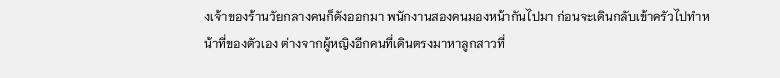งเจ้าของร้านวัยกลางคนก็ดังออกมา พนักงานสองคนมองหน้ากันไปมา ก่อนจะเดินกลับเข้าครัวไปทำหน้าที่ของตัวเอง ต่างจากผู้หญิงอีกคนที่เดินตรงมาหาลูกสาวที่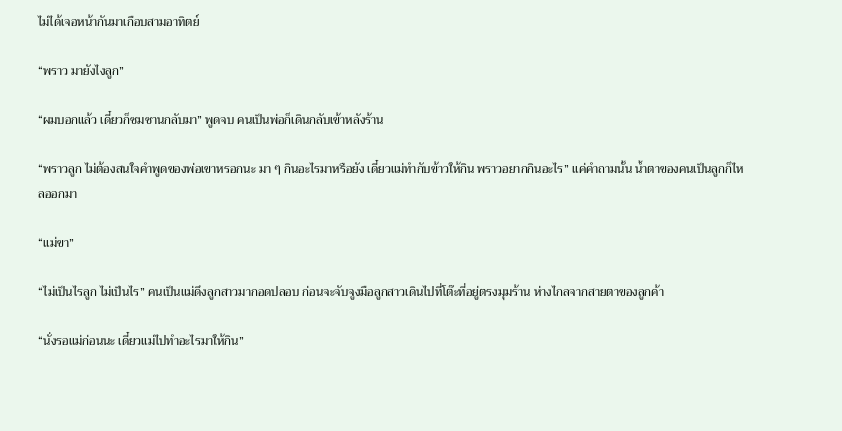ไม่ได้เจอหน้ากันมาเกือบสามอาทิตย์

“พราว มายังไงลูก”

“ผมบอกแล้ว เดี๋ยวก็ซมซานกลับมา” พูดจบ คนเป็นพ่อก็เดินกลับเข้าหลังร้าน

“พราวลูก ไม่ต้องสนใจคำพูดของพ่อเขาหรอกนะ มา ๆ กินอะไรมาหรือยัง เดี๋ยวแม่ทำกับข้าวให้กิน พราวอยากกินอะไร” แค่คำถามนั้น น้ำตาของคนเป็นลูกก็ไหลออกมา

“แม่ขา”

“ไม่เป็นไรลูก ไม่เป็นไร” คนเป็นแม่ดึงลูกสาวมากอดปลอบ ก่อนจะจับจูงมือลูกสาวเดินไปที่โต๊ะที่อยู่ตรงมุมร้าน ห่างไกลจากสายตาของลูกค้า

“นั่งรอแม่ก่อนนะ เดี๋ยวแม่ไปทำอะไรมาให้กิน”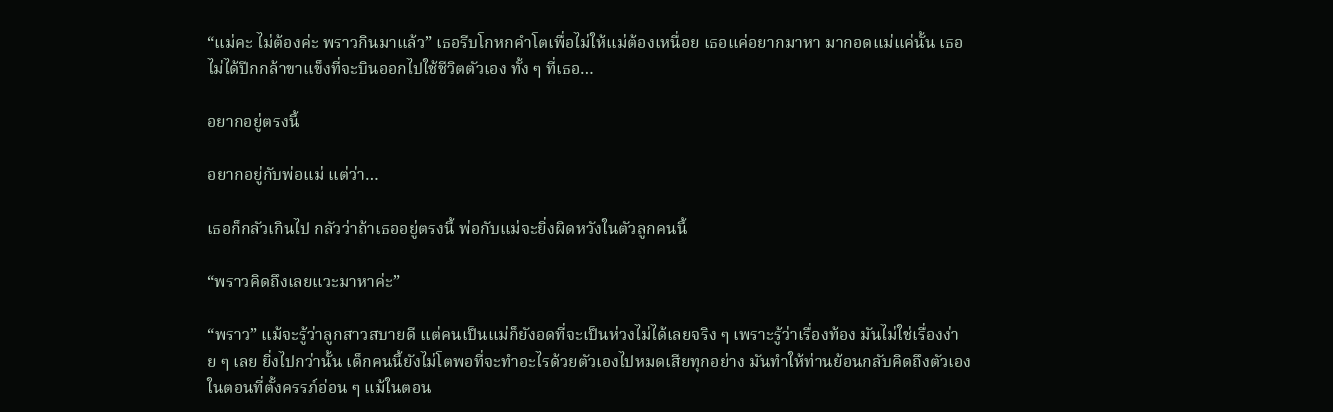“แม่คะ ไม่ต้องค่ะ พราวกินมาแล้ว” เธอรีบโกหกคำโตเพื่อไม่ให้แม่ต้องเหนื่อย เธอแค่อยากมาหา มากอดแม่แค่นั้น เธอไม่ได้ปีกกล้าขาแข็งที่จะบินออกไปใช้ชีวิตตัวเอง ทั้ง ๆ ที่เธอ…

อยากอยู่ตรงนี้

อยากอยู่กับพ่อแม่ แต่ว่า…

เธอก็กลัวเกินไป กลัวว่าถ้าเธออยู่ตรงนี้ พ่อกับแม่จะยิ่งผิดหวังในตัวลูกคนนี้

“พราวคิดถึงเลยแวะมาหาค่ะ”

“พราว” แม้จะรู้ว่าลูกสาวสบายดี แต่คนเป็นแม่ก็ยังอดที่จะเป็นห่วงไม่ได้เลยจริง ๆ เพราะรู้ว่าเรื่องท้อง มันไม่ใช่เรื่องง่าย ๆ เลย ยิ่งไปกว่านั้น เด็กคนนี้ยังไม่โตพอที่จะทำอะไรด้วยตัวเองไปหมดเสียทุกอย่าง มันทำให้ท่านย้อนกลับคิดถึงตัวเองในตอนที่ตั้งครรภ์อ่อน ๆ แม้ในตอน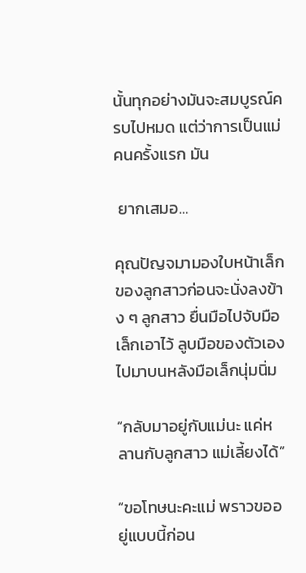นั้นทุกอย่างมันจะสมบูรณ์ครบไปหมด แต่ว่าการเป็นแม่คนครั้งแรก มัน

 ยากเสมอ…

คุณปัญจมามองใบหน้าเล็กของลูกสาวก่อนจะนั่งลงข้าง ๆ ลูกสาว ยื่นมือไปจับมือเล็กเอาไว้ ลูบมือของตัวเองไปมาบนหลังมือเล็กนุ่มนิ่ม

“กลับมาอยู่กับแม่นะ แค่หลานกับลูกสาว แม่เลี้ยงได้”

“ขอโทษนะคะแม่ พราวขออยู่แบบนี้ก่อน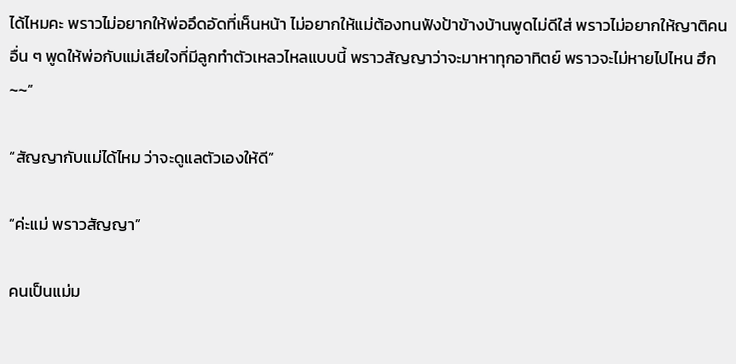ได้ไหมคะ พราวไม่อยากให้พ่ออึดอัดที่เห็นหน้า ไม่อยากให้แม่ต้องทนฟังป้าข้างบ้านพูดไม่ดีใส่ พราวไม่อยากให้ญาติคนอื่น ๆ พูดให้พ่อกับแม่เสียใจที่มีลูกทำตัวเหลวไหลแบบนี้ พราวสัญญาว่าจะมาหาทุกอาทิตย์ พราวจะไม่หายไปไหน ฮึก~~”

“สัญญากับแม่ได้ไหม ว่าจะดูแลตัวเองให้ดี”

“ค่ะแม่ พราวสัญญา”

คนเป็นแม่ม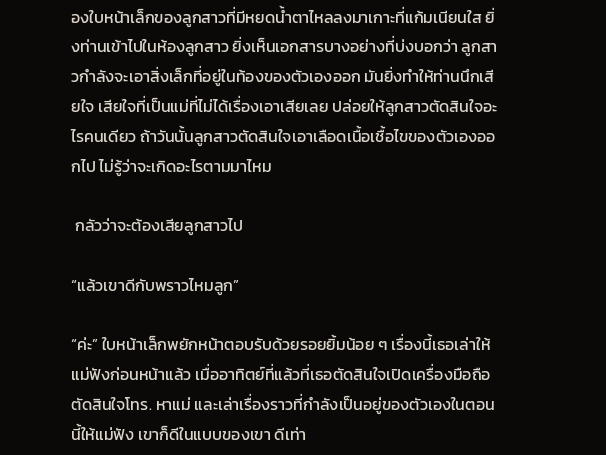องใบหน้าเล็กของลูกสาวที่มีหยดน้ำตาไหลลงมาเกาะที่แก้มเนียนใส ยิ่งท่านเข้าไปในห้องลูกสาว ยิ่งเห็นเอกสารบางอย่างที่บ่งบอกว่า ลูกสาวกำลังจะเอาสิ่งเล็กที่อยู่ในท้องของตัวเองออก มันยิ่งทำให้ท่านนึกเสียใจ เสียใจที่เป็นแม่ที่ไม่ได้เรื่องเอาเสียเลย ปล่อยให้ลูกสาวตัดสินใจอะไรคนเดียว ถ้าวันนั้นลูกสาวตัดสินใจเอาเลือดเนื้อเชื้อไขของตัวเองออกไป ไม่รู้ว่าจะเกิดอะไรตามมาไหม

 กลัวว่าจะต้องเสียลูกสาวไป

“แล้วเขาดีกับพราวไหมลูก”

“ค่ะ” ใบหน้าเล็กพยักหน้าตอบรับด้วยรอยยิ้มน้อย ๆ เรื่องนี้เธอเล่าให้แม่ฟังก่อนหน้าแล้ว เมื่ออาทิตย์ที่แล้วที่เธอตัดสินใจเปิดเครื่องมือถือ ตัดสินใจโทร. หาแม่ และเล่าเรื่องราวที่กำลังเป็นอยู่ของตัวเองในตอนนี้ให้แม่ฟัง เขาก็ดีในแบบของเขา ดีเท่า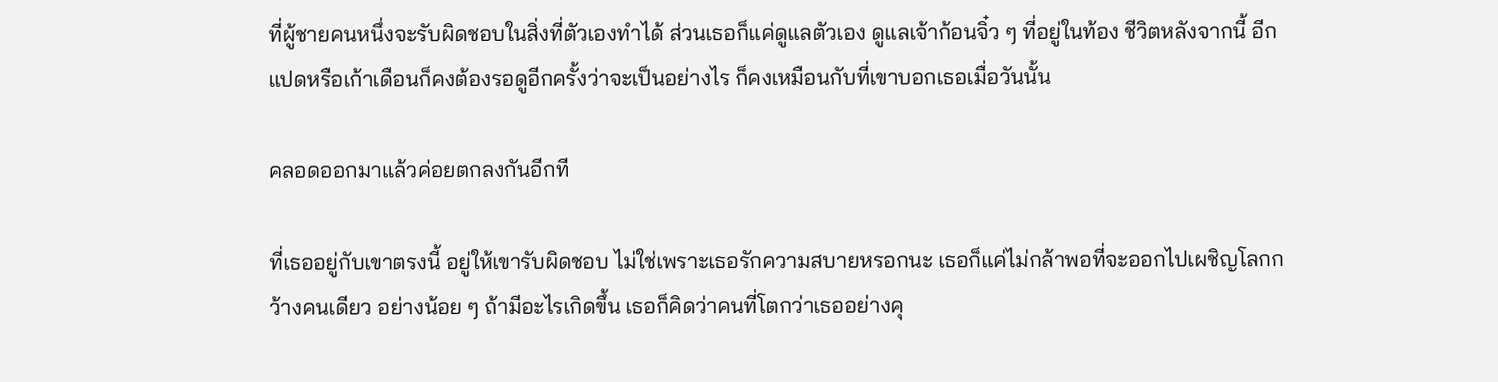ที่ผู้ชายคนหนึ่งจะรับผิดชอบในสิ่งที่ตัวเองทำได้ ส่วนเธอก็แค่ดูแลตัวเอง ดูแลเจ้าก้อนจิ๋ว ๆ ที่อยู่ในท้อง ชีวิตหลังจากนี้ อีกแปดหรือเก้าเดือนก็คงต้องรอดูอีกครั้งว่าจะเป็นอย่างไร ก็คงเหมือนกับที่เขาบอกเธอเมื่อวันนั้น

คลอดออกมาแล้วค่อยตกลงกันอีกที

ที่เธออยู่กับเขาตรงนี้ อยู่ให้เขารับผิดชอบ ไม่ใช่เพราะเธอรักความสบายหรอกนะ เธอก็แค่ไม่กล้าพอที่จะออกไปเผชิญโลกกว้างคนเดียว อย่างน้อย ๆ ถ้ามีอะไรเกิดขึ้น เธอก็คิดว่าคนที่โตกว่าเธออย่างคุ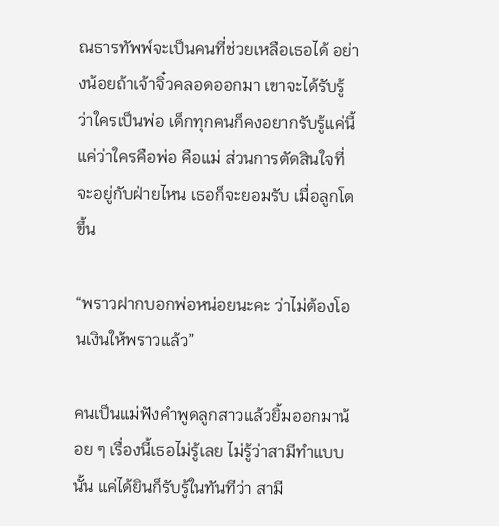ณธารทัพพ์จะเป็นคนที่ช่วยเหลือเธอได้ อย่างน้อยถ้าเจ้าจิ๋วคลอดออกมา เขาจะได้รับรู้ว่าใครเป็นพ่อ เด็กทุกคนก็คงอยากรับรู้แค่นี้ แค่ว่าใครคือพ่อ คือแม่ ส่วนการตัดสินใจที่จะอยู่กับฝ่ายไหน เธอก็จะยอมรับ เมื่อลูกโตขึ้น

“พราวฝากบอกพ่อหน่อยนะคะ ว่าไม่ต้องโอนเงินให้พราวแล้ว”

คนเป็นแม่ฟังคำพูดลูกสาวแล้วยิ้มออกมาน้อย ๆ เรื่องนี้เธอไม่รู้เลย ไม่รู้ว่าสามีทำแบบนั้น แค่ได้ยินก็รับรู้ในทันทีว่า สามี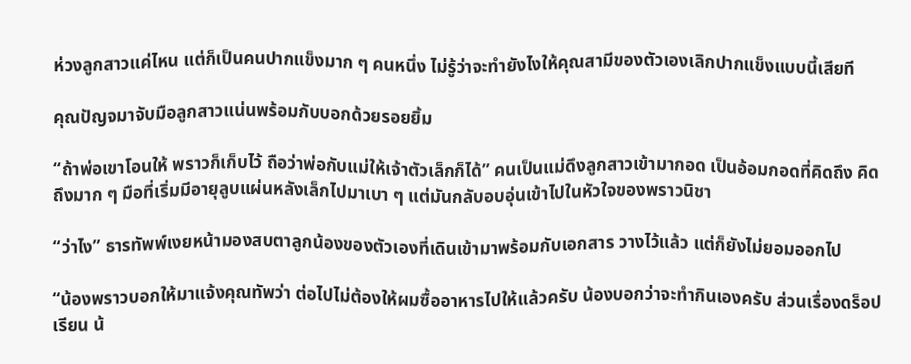ห่วงลูกสาวแค่ไหน แต่ก็เป็นคนปากแข็งมาก ๆ คนหนึ่ง ไม่รู้ว่าจะทำยังไงให้คุณสามีของตัวเองเลิกปากแข็งแบบนี้เสียที

คุณปัญจมาจับมือลูกสาวแน่นพร้อมกับบอกด้วยรอยยิ้ม

“ถ้าพ่อเขาโอนให้ พราวก็เก็บไว้ ถือว่าพ่อกับแม่ให้เจ้าตัวเล็กก็ได้” คนเป็นแม่ดึงลูกสาวเข้ามากอด เป็นอ้อมกอดที่คิดถึง คิดถึงมาก ๆ มือที่เริ่มมีอายุลูบแผ่นหลังเล็กไปมาเบา ๆ แต่มันกลับอบอุ่นเข้าไปในหัวใจของพราวนิชา

“ว่าไง” ธารทัพพ์เงยหน้ามองสบตาลูกน้องของตัวเองที่เดินเข้ามาพร้อมกับเอกสาร วางไว้แล้ว แต่ก็ยังไม่ยอมออกไป

“น้องพราวบอกให้มาแจ้งคุณทัพว่า ต่อไปไม่ต้องให้ผมซื้ออาหารไปให้แล้วครับ น้องบอกว่าจะทำกินเองครับ ส่วนเรื่องดร็อปเรียน น้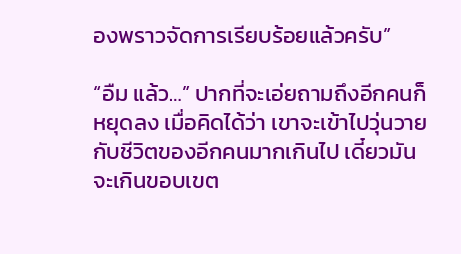องพราวจัดการเรียบร้อยแล้วครับ”

“อืม แล้ว…” ปากที่จะเอ่ยถามถึงอีกคนก็หยุดลง เมื่อคิดได้ว่า เขาจะเข้าไปวุ่นวายกับชีวิตของอีกคนมากเกินไป เดี๋ยวมันจะเกินขอบเขต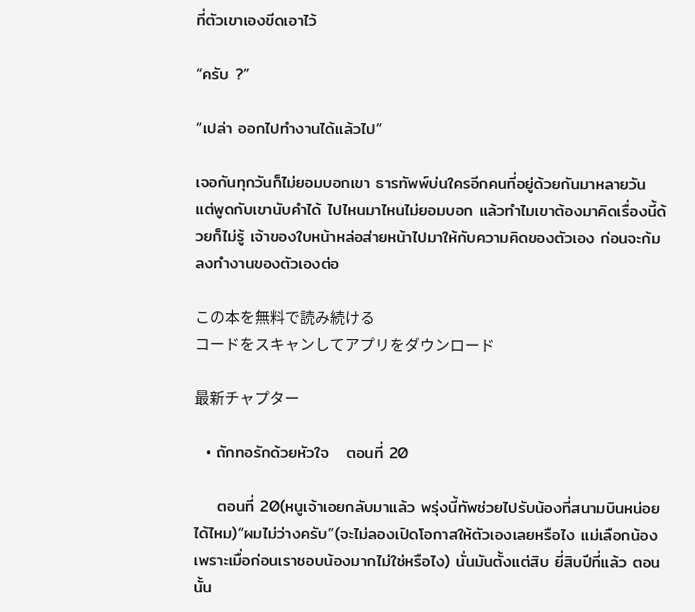ที่ตัวเขาเองขีดเอาไว้

“ครับ ?”

“เปล่า ออกไปทำงานได้แล้วไป”

เจอกันทุกวันก็ไม่ยอมบอกเขา ธารทัพพ์บ่นใครอีกคนที่อยู่ด้วยกันมาหลายวัน แต่พูดกับเขานับคำได้ ไปไหนมาไหนไม่ยอมบอก แล้วทำไมเขาต้องมาคิดเรื่องนี้ด้วยก็ไม่รู้ เจ้าของใบหน้าหล่อส่ายหน้าไปมาให้กับความคิดของตัวเอง ก่อนจะก้มลงทำงานของตัวเองต่อ

この本を無料で読み続ける
コードをスキャンしてアプリをダウンロード

最新チャプター

  • ถักทอรักด้วยหัวใจ   ตอนที่ 20

    ตอนที่ 20(หนูเจ้าเอยกลับมาแล้ว พรุ่งนี้ทัพช่วยไปรับน้องที่สนามบินหน่อยได้ไหม)“ผมไม่ว่างครับ”(จะไม่ลองเปิดโอกาสให้ตัวเองเลยหรือไง แม่เลือกน้องเพราะเมื่อก่อนเราชอบน้องมากไม่ใช่หรือไง) นั่นมันตั้งแต่สิบ ยี่สิบปีที่แล้ว ตอนนั้น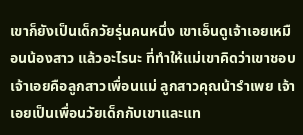เขาก็ยังเป็นเด็กวัยรุ่นคนหนึ่ง เขาเอ็นดูเจ้าเอยเหมือนน้องสาว แล้วอะไรนะ ที่ทำให้แม่เขาคิดว่าเขาชอบ เจ้าเอยคือลูกสาวเพื่อนแม่ ลูกสาวคุณน้ารำเพย เจ้าเอยเป็นเพื่อนวัยเด็กกับเขาและแท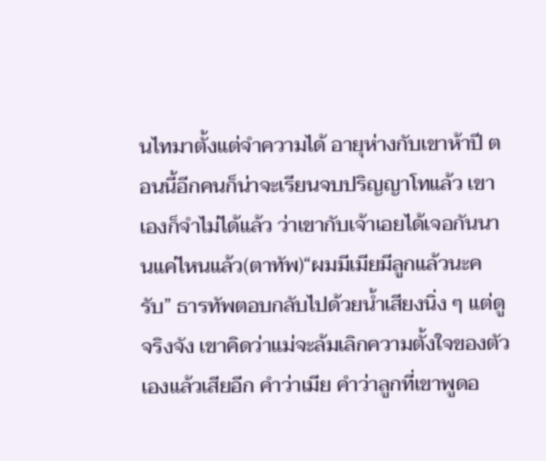นไทมาตั้งแต่จำความได้ อายุห่างกับเขาห้าปี ตอนนี้อีกคนก็น่าจะเรียนจบปริญญาโทแล้ว เขาเองก็จำไม่ได้แล้ว ว่าเขากับเจ้าเอยได้เจอกันนานแค่ไหนแล้ว(ตาทัพ)“ผมมีเมียมีลูกแล้วนะครับ” ธารทัพตอบกลับไปด้วยน้ำเสียงนิ่ง ๆ แต่ดูจริงจัง เขาคิดว่าแม่จะล้มเลิกความตั้งใจของตัวเองแล้วเสียอีก คำว่าเมีย คำว่าลูกที่เขาพูดอ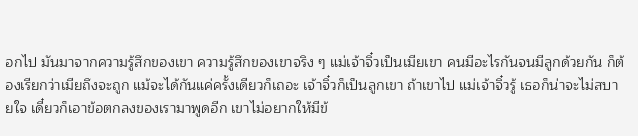อกไป มันมาจากความรู้สึกของเขา ความรู้สึกของเขาจริง ๆ แม่เจ้าจิ๋วเป็นเมียเขา คนมีอะไรกันจนมีลูกด้วยกัน ก็ต้องเรียกว่าเมียถึงจะถูก แม้จะได้กันแค่ครั้งเดียวก็เถอะ เจ้าจิ๋วก็เป็นลูกเขา ถ้าเขาไป แม่เจ้าจิ๋วรู้ เธอก็น่าจะไม่สบายใจ เดี๋ยวก็เอาข้อตกลงของเรามาพูดอีก เขาไม่อยากให้มีข้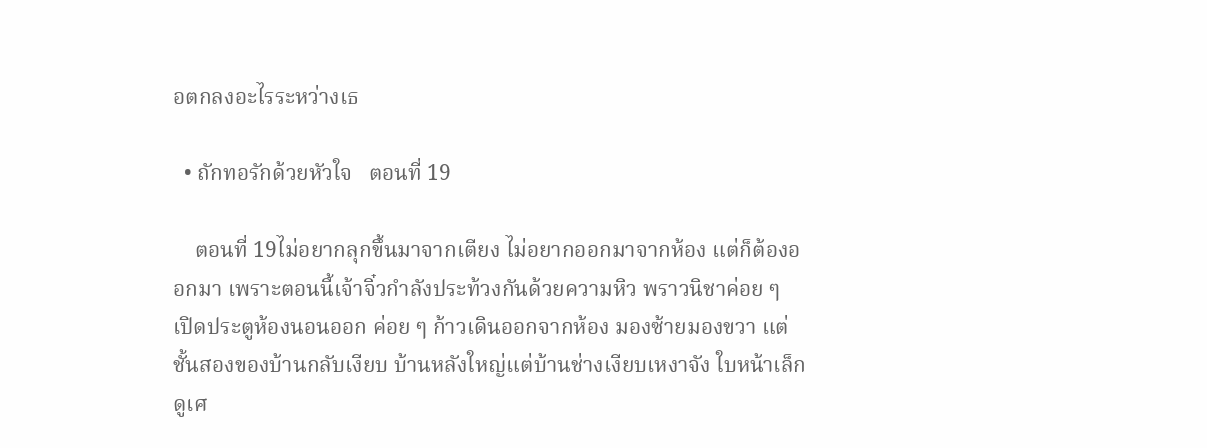อตกลงอะไรระหว่างเธ

  • ถักทอรักด้วยหัวใจ   ตอนที่ 19

    ตอนที่ 19ไม่อยากลุกขึ้นมาจากเตียง ไม่อยากออกมาจากห้อง แต่ก็ต้องออกมา เพราะตอนนี้เจ้าจิ๋วกำลังประท้วงกันด้วยความหิว พราวนิชาค่อย ๆ เปิดประตูห้องนอนออก ค่อย ๆ ก้าวเดินออกจากห้อง มองซ้ายมองขวา แต่ชั้นสองของบ้านกลับเงียบ บ้านหลังใหญ่แต่บ้านช่างเงียบเหงาจัง ใบหน้าเล็กดูเศ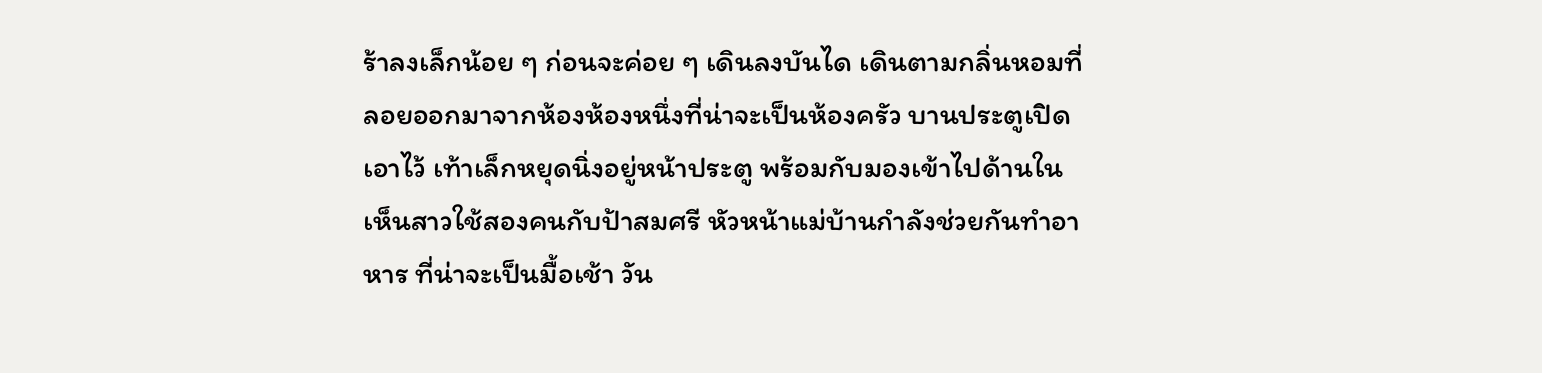ร้าลงเล็กน้อย ๆ ก่อนจะค่อย ๆ เดินลงบันได เดินตามกลิ่นหอมที่ลอยออกมาจากห้องห้องหนึ่งที่น่าจะเป็นห้องครัว บานประตูเปิดเอาไว้ เท้าเล็กหยุดนิ่งอยู่หน้าประตู พร้อมกับมองเข้าไปด้านใน เห็นสาวใช้สองคนกับป้าสมศรี หัวหน้าแม่บ้านกำลังช่วยกันทำอาหาร ที่น่าจะเป็นมื้อเช้า วัน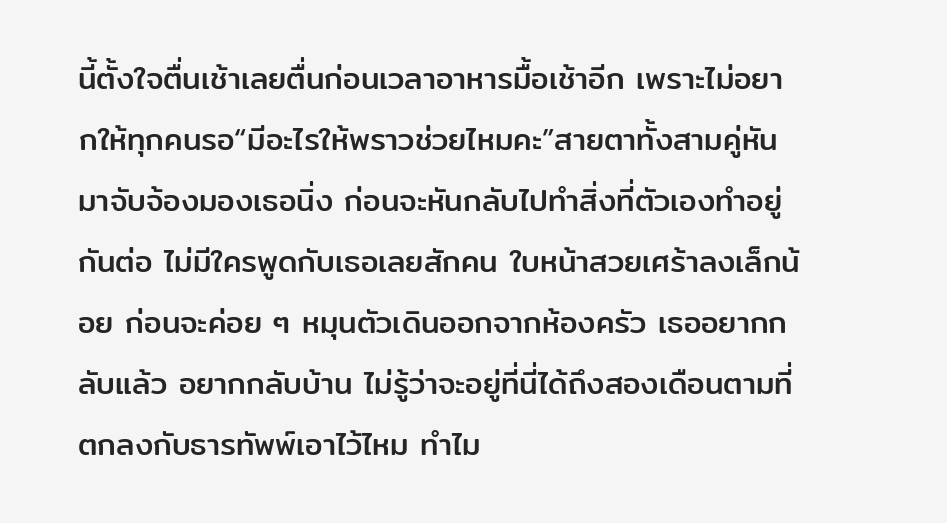นี้ตั้งใจตื่นเช้าเลยตื่นก่อนเวลาอาหารมื้อเช้าอีก เพราะไม่อยากให้ทุกคนรอ“มีอะไรให้พราวช่วยไหมคะ”สายตาทั้งสามคู่หันมาจับจ้องมองเธอนิ่ง ก่อนจะหันกลับไปทำสิ่งที่ตัวเองทำอยู่กันต่อ ไม่มีใครพูดกับเธอเลยสักคน ใบหน้าสวยเศร้าลงเล็กน้อย ก่อนจะค่อย ๆ หมุนตัวเดินออกจากห้องครัว เธออยากกลับแล้ว อยากกลับบ้าน ไม่รู้ว่าจะอยู่ที่นี่ได้ถึงสองเดือนตามที่ตกลงกับธารทัพพ์เอาไว้ไหม ทำไม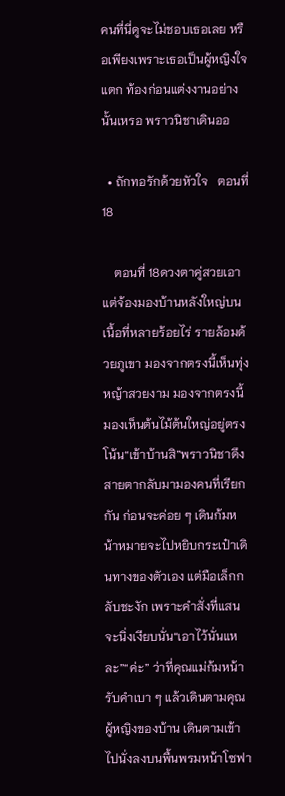คนที่นี่ดูจะไม่ชอบเธอเลย หรือเพียงเพราะเธอเป็นผู้หญิงใจแตก ท้องก่อนแต่งงานอย่างนั้นเหรอ พราวนิชาเดินออ

  • ถักทอรักด้วยหัวใจ   ตอนที่ 18

    ตอนที่ 18ดวงตาคู่สวยเอาแต่จ้องมองบ้านหลังใหญ่บนเนื้อที่หลายร้อยไร่ รายล้อมด้วยภูเขา มองจากตรงนี้เห็นทุ่งหญ้าสวยงาม มองจากตรงนี้ มองเห็นต้นไม้ต้นใหญ่อยู่ตรงโน้น“เข้าบ้านสิ”พราวนิชาดึงสายตากลับมามองคนที่เรียกกัน ก่อนจะค่อย ๆ เดินก้มหน้าหมายจะไปหยิบกระเป๋าเดินทางของตัวเอง แต่มือเล็กกลับชะงัก เพราะคำสั่งที่แสนจะนิ่งเงียบนั่น“เอาไว้นั่นแหละ”“ค่ะ” ว่าที่คุณแม่ก้มหน้ารับคำเบา ๆ แล้วเดินตามคุณผู้หญิงของบ้าน เดินตามเข้าไปนั่งลงบนพื้นพรมหน้าโซฟา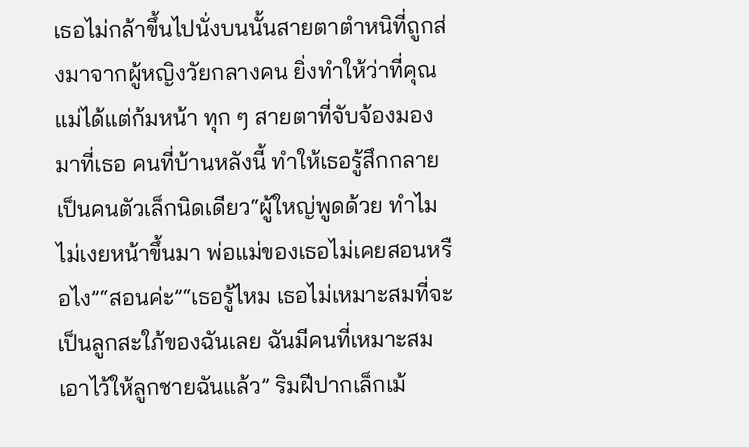เธอไม่กล้าขึ้นไปนั่งบนนั้นสายตาตำหนิที่ถูกส่งมาจากผู้หญิงวัยกลางคน ยิ่งทำให้ว่าที่คุณแม่ได้แต่ก้มหน้า ทุก ๆ สายตาที่จับจ้องมองมาที่เธอ คนที่บ้านหลังนี้ ทำให้เธอรู้สึกกลายเป็นคนตัวเล็กนิดเดียว“ผู้ใหญ่พูดด้วย ทำไมไม่เงยหน้าขึ้นมา พ่อแม่ของเธอไม่เคยสอนหรือไง”“สอนค่ะ”“เธอรู้ไหม เธอไม่เหมาะสมที่จะเป็นลูกสะใภ้ของฉันเลย ฉันมีคนที่เหมาะสมเอาไว้ให้ลูกชายฉันแล้ว” ริมฝีปากเล็กเม้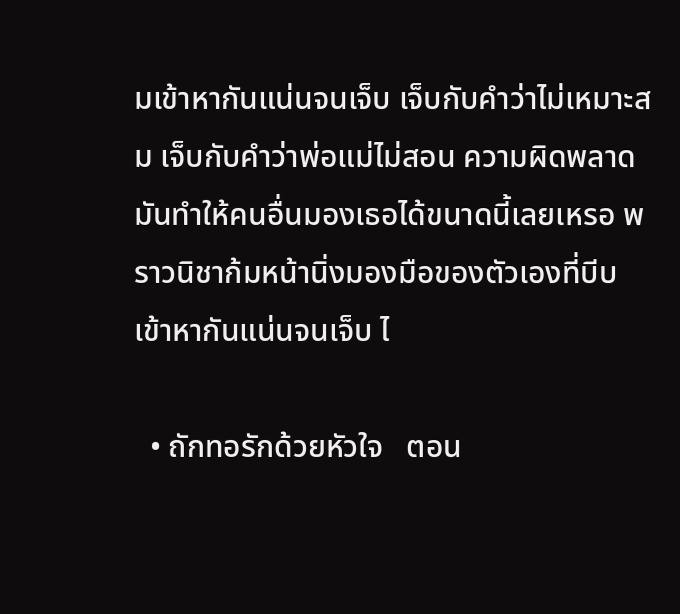มเข้าหากันแน่นจนเจ็บ เจ็บกับคำว่าไม่เหมาะสม เจ็บกับคำว่าพ่อแม่ไม่สอน ความผิดพลาดมันทำให้คนอื่นมองเธอได้ขนาดนี้เลยเหรอ พราวนิชาก้มหน้านิ่งมองมือของตัวเองที่บีบเข้าหากันแน่นจนเจ็บ ไ

  • ถักทอรักด้วยหัวใจ   ตอน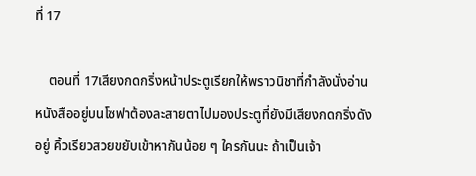ที่ 17

    ตอนที่ 17เสียงกดกริ่งหน้าประตูเรียกให้พราวนิชาที่กำลังนั่งอ่านหนังสืออยู่บนโซฟาต้องละสายตาไปมองประตูที่ยังมีเสียงกดกริ่งดังอยู่ คิ้วเรียวสวยขยับเข้าหากันน้อย ๆ ใครกันนะ ถ้าเป็นเจ้า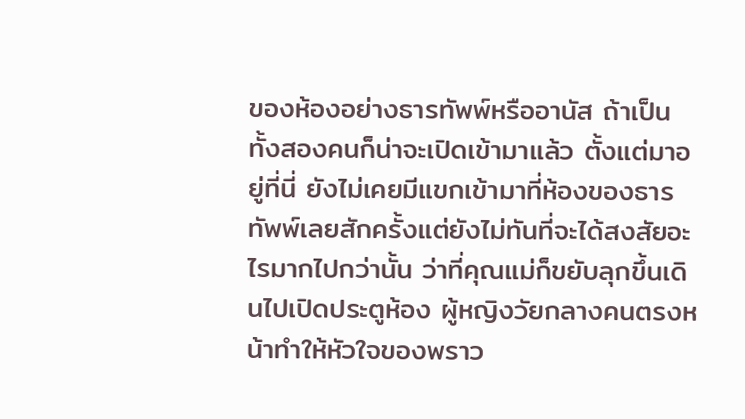ของห้องอย่างธารทัพพ์หรืออานัส ถ้าเป็นทั้งสองคนก็น่าจะเปิดเข้ามาแล้ว ตั้งแต่มาอยู่ที่นี่ ยังไม่เคยมีแขกเข้ามาที่ห้องของธารทัพพ์เลยสักครั้งแต่ยังไม่ทันที่จะได้สงสัยอะไรมากไปกว่านั้น ว่าที่คุณแม่ก็ขยับลุกขึ้นเดินไปเปิดประตูห้อง ผู้หญิงวัยกลางคนตรงหน้าทำให้หัวใจของพราว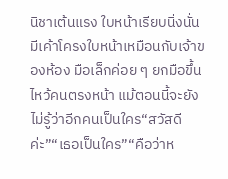นิชาเต้นแรง ใบหน้าเรียบนิ่งนั่น มีเค้าโครงใบหน้าเหมือนกับเจ้าของห้อง มือเล็กค่อย ๆ ยกมือขึ้นไหว้คนตรงหน้า แม้ตอนนี้จะยังไม่รู้ว่าอีกคนเป็นใคร“สวัสดีค่ะ”“เธอเป็นใคร”“คือว่าห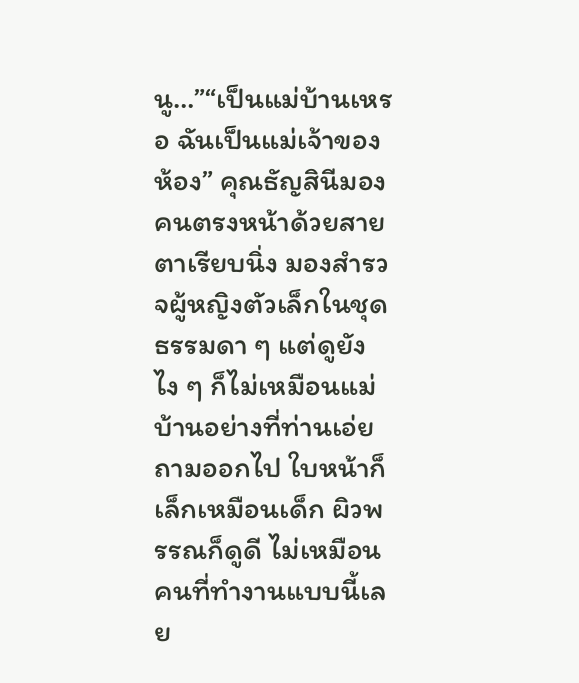นู…”“เป็นแม่บ้านเหรอ ฉันเป็นแม่เจ้าของห้อง” คุณธัญสินีมองคนตรงหน้าด้วยสายตาเรียบนิ่ง มองสำรวจผู้หญิงตัวเล็กในชุดธรรมดา ๆ แต่ดูยังไง ๆ ก็ไม่เหมือนแม่บ้านอย่างที่ท่านเอ่ยถามออกไป ใบหน้าก็เล็กเหมือนเด็ก ผิวพรรณก็ดูดี ไม่เหมือนคนที่ทำงานแบบนี้เลย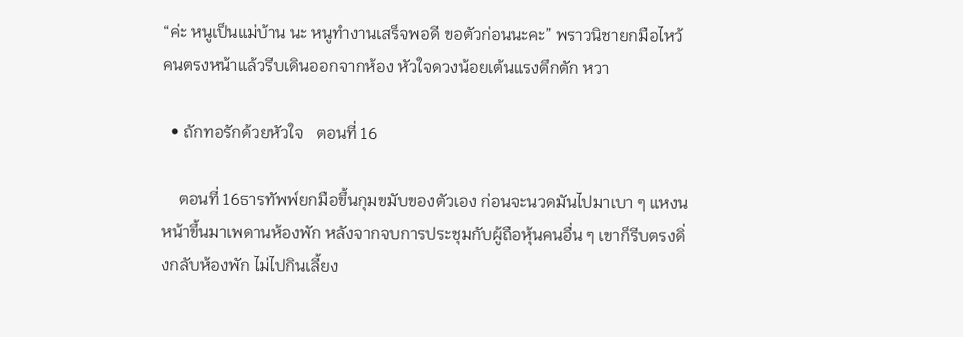“ค่ะ หนูเป็นแม่บ้าน นะ หนูทำงานเสร็จพอดี ขอตัวก่อนนะคะ” พราวนิชายกมือไหว้คนตรงหน้าแล้วรีบเดินออกจากห้อง หัวใจดวงน้อยเต้นแรงตึกตัก หวา

  • ถักทอรักด้วยหัวใจ   ตอนที่ 16

    ตอนที่ 16ธารทัพพ์ยกมือขึ้นกุมขมับของตัวเอง ก่อนจะนวดมันไปมาเบา ๆ แหงนหน้าขึ้นมาเพดานห้องพัก หลังจากจบการประชุมกับผู้ถือหุ้นคนอื่น ๆ เขาก็รีบตรงดิ่งกลับห้องพัก ไม่ไปกินเลี้ยง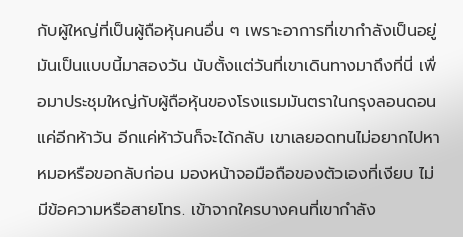กับผู้ใหญ่ที่เป็นผู้ถือหุ้นคนอื่น ๆ เพราะอาการที่เขากำลังเป็นอยู่ มันเป็นแบบนี้มาสองวัน นับตั้งแต่วันที่เขาเดินทางมาถึงที่นี่ เพื่อมาประชุมใหญ่กับผู้ถือหุ้นของโรงแรมมันตราในกรุงลอนดอนแค่อีกห้าวัน อีกแค่ห้าวันก็จะได้กลับ เขาเลยอดทนไม่อยากไปหาหมอหรือขอกลับก่อน มองหน้าจอมือถือของตัวเองที่เงียบ ไม่มีข้อความหรือสายโทร. เข้าจากใครบางคนที่เขากำลัง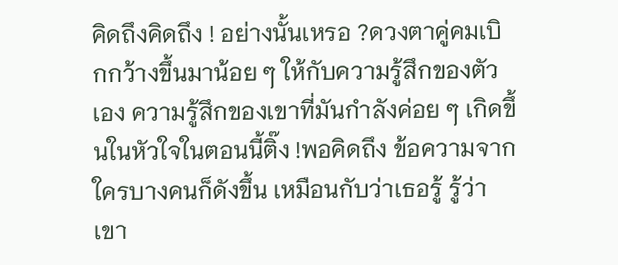คิดถึงคิดถึง ! อย่างนั้นเหรอ ?ดวงตาคู่คมเบิกกว้างขึ้นมาน้อย ๆ ให้กับความรู้สึกของตัวเอง ความรู้สึกของเขาที่มันกำลังค่อย ๆ เกิดขึ้นในหัวใจในตอนนี้ติ๊ง !พอคิดถึง ข้อความจากใครบางคนก็ดังขึ้น เหมือนกับว่าเธอรู้ รู้ว่าเขา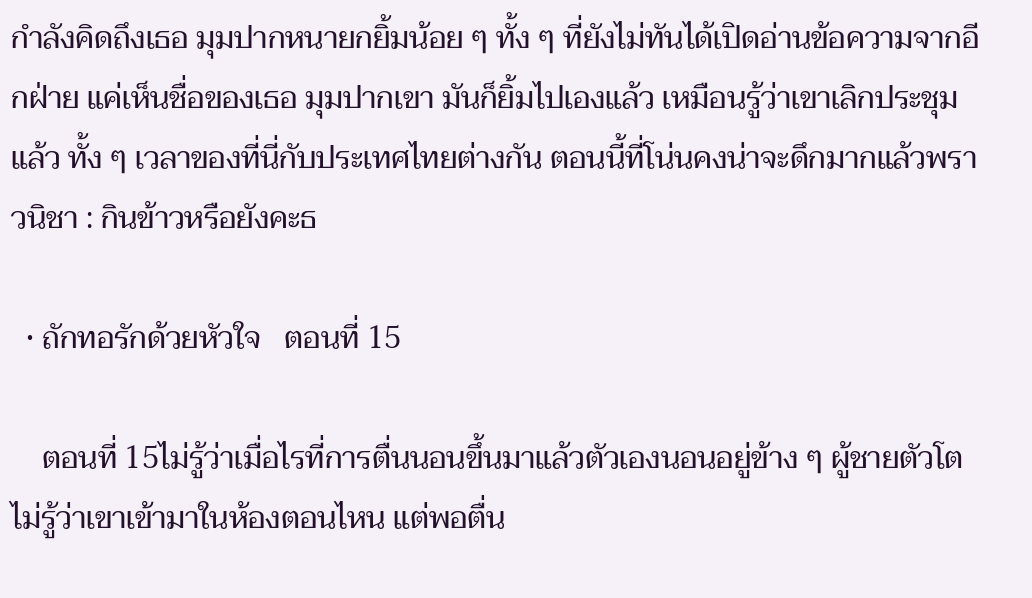กำลังคิดถึงเธอ มุมปากหนายกยิ้มน้อย ๆ ทั้ง ๆ ที่ยังไม่ทันได้เปิดอ่านข้อความจากอีกฝ่าย แค่เห็นชื่อของเธอ มุมปากเขา มันก็ยิ้มไปเองแล้ว เหมือนรู้ว่าเขาเลิกประชุมแล้ว ทั้ง ๆ เวลาของที่นี่กับประเทศไทยต่างกัน ตอนนี้ที่โน่นคงน่าจะดึกมากแล้วพราวนิชา : กินข้าวหรือยังคะธ

  • ถักทอรักด้วยหัวใจ   ตอนที่ 15

    ตอนที่ 15ไม่รู้ว่าเมื่อไรที่การตื่นนอนขึ้นมาแล้วตัวเองนอนอยู่ข้าง ๆ ผู้ชายตัวโต ไม่รู้ว่าเขาเข้ามาในห้องตอนไหน แต่พอตื่น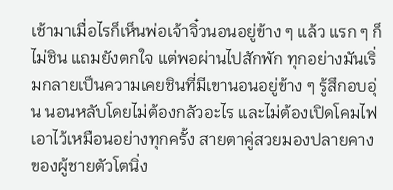เช้ามาเมื่อไรก็เห็นพ่อเจ้าจิ๋วนอนอยู่ข้าง ๆ แล้ว แรก ๆ ก็ไม่ชิน แถมยังตกใจ แต่พอผ่านไปสักพัก ทุกอย่างมันเริ่มกลายเป็นความเคยชินที่มีเขานอนอยู่ข้าง ๆ รู้สึกอบอุ่น นอนหลับโดยไม่ต้องกลัวอะไร และไม่ต้องเปิดโคมไฟเอาไว้เหมือนอย่างทุกครั้ง สายตาคู่สวยมองปลายคางของผู้ชายตัวโตนิ่ง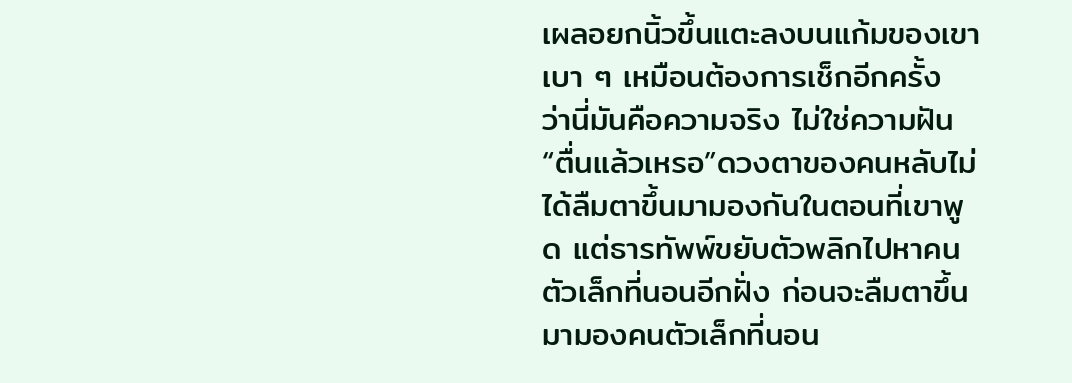เผลอยกนิ้วขึ้นแตะลงบนแก้มของเขาเบา ๆ เหมือนต้องการเช็กอีกครั้ง ว่านี่มันคือความจริง ไม่ใช่ความฝัน“ตื่นแล้วเหรอ”ดวงตาของคนหลับไม่ได้ลืมตาขึ้นมามองกันในตอนที่เขาพูด แต่ธารทัพพ์ขยับตัวพลิกไปหาคนตัวเล็กที่นอนอีกฝั่ง ก่อนจะลืมตาขึ้นมามองคนตัวเล็กที่นอน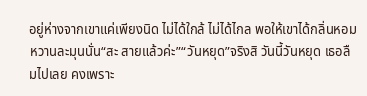อยู่ห่างจากเขาแค่เพียงนิด ไม่ได้ใกล้ ไม่ได้ไกล พอให้เขาได้กลิ่นหอมหวานละมุนนั่น“สะ สายแล้วค่ะ”“วันหยุด”จริงสิ วันนี้วันหยุด เธอลืมไปเลย คงเพราะ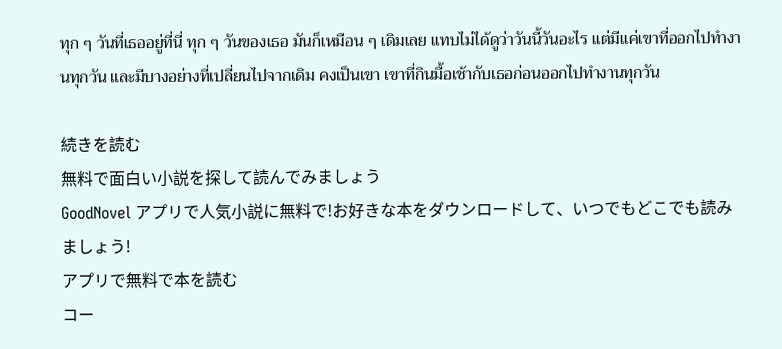ทุก ๆ วันที่เธออยู่ที่นี่ ทุก ๆ วันของเธอ มันก็เหมือน ๆ เดิมเลย แทบไม่ได้ดูว่าวันนี้วันอะไร แต่มีแค่เขาที่ออกไปทำงานทุกวัน และมีบางอย่างที่เปลี่ยนไปจากเดิม คงเป็นเขา เขาที่กินมื้อเช้ากับเธอก่อนออกไปทำงานทุกวัน

続きを読む
無料で面白い小説を探して読んでみましょう
GoodNovel アプリで人気小説に無料で!お好きな本をダウンロードして、いつでもどこでも読みましょう!
アプリで無料で本を読む
コー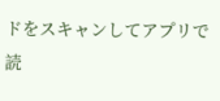ドをスキャンしてアプリで読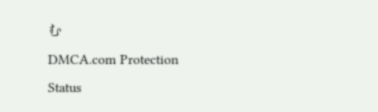む
DMCA.com Protection Status